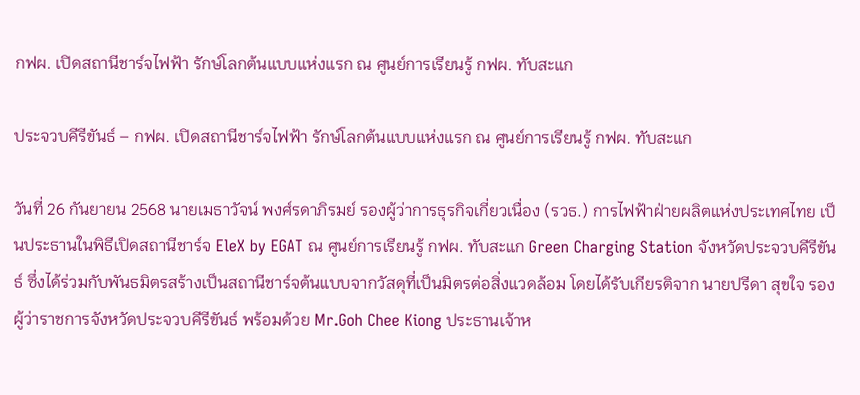กฟผ. เปิดสถานีชาร์จไฟฟ้า รักษ์โลกต้นแบบแห่งแรก ณ ศูนย์การเรียนรู้ กฟผ. ทับสะแก

ประจวบคีรีขันธ์ – กฟผ. เปิดสถานีชาร์จไฟฟ้า รักษ์โลกต้นแบบแห่งแรก ณ ศูนย์การเรียนรู้ กฟผ. ทับสะแก

วันที่ 26 กันยายน 2568 นายเมธาวัจน์ พงศ์รดาภิรมย์ รองผู้ว่าการธุรกิจเกี่ยวเนื่อง (รวธ.) การไฟฟ้าฝ่ายผลิตแห่งประเทศไทย เป็นประธานในพิธีเปิดสถานีชาร์จ EleX by EGAT ณ ศูนย์การเรียนรู้ กฟผ. ทับสะแก Green Charging Station จังหวัดประจวบคีรีขันธ์ ซึ่งได้ร่วมกับพันธมิตรสร้างเป็นสถานีชาร์จต้นแบบจากวัสดุที่เป็นมิตรต่อสิ่งแวดล้อม โดยได้รับเกียรติจาก นายปรีดา สุขใจ รองผู้ว่าราชการจังหวัดประจวบคีรีขันธ์ พร้อมด้วย Mr.Goh Chee Kiong ประธานเจ้าห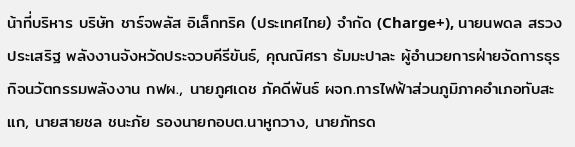น้าที่บริหาร บริษัท ชาร์จพลัส อิเล็กทริค (ประเทศไทย) จำกัด (Charge+), นายนพดล สรวงประเสริฐ พลังงานจังหวัดประจวบคีรีขันธ์, คุณณิศรา ธัมมะปาละ ผู้อำนวยการฝ่ายจัดการธุรกิจนวัตกรรมพลังงาน กฟผ., นายภูศเดช ภัคดีพันธ์ ผจก.การไฟฟ้าส่วนภูมิภาคอำเภอทับสะแก, นายสายชล ชนะภัย รองนายกอบต.นาหูกวาง, นายภัทรด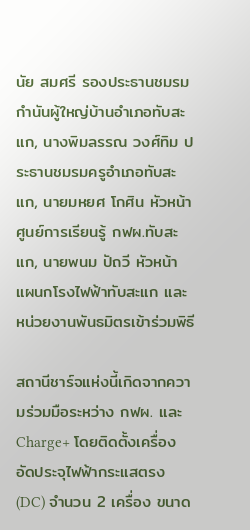นัย สมศรี รองประธานชมรมกำนันผู้ใหญ่บ้านอำเภอทับสะแก, นางพิมลรรณ วงศ์ทิม ประธานชมรมครูอำเภอทับสะแก, นายมหยศ โกศิน หัวหน้าศูนย์การเรียนรู้ กฟผ.ทับสะแก, นายพนม ปัถวี หัวหน้าแผนกโรงไฟฟ้าทับสะแก และหน่วยงานพันธมิตรเข้าร่วมพิธี

สถานีชาร์จแห่งนี้เกิดจากความร่วมมือระหว่าง กฟผ. และ Charge+ โดยติดตั้งเครื่องอัดประจุไฟฟ้ากระแสตรง (DC) จำนวน 2 เครื่อง ขนาด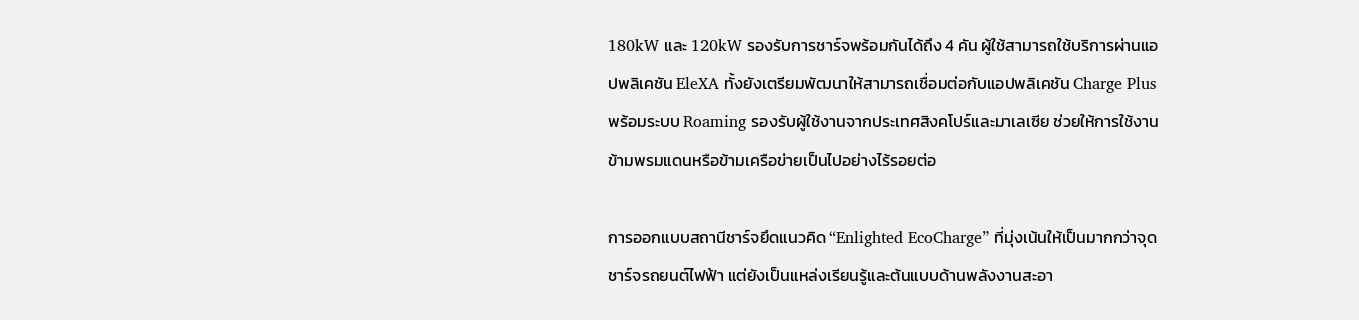180kW และ 120kW รองรับการชาร์จพร้อมกันได้ถึง 4 คัน ผู้ใช้สามารถใช้บริการผ่านแอปพลิเคชัน EleXA ทั้งยังเตรียมพัฒนาให้สามารถเชื่อมต่อกับแอปพลิเคชัน Charge Plus พร้อมระบบ Roaming รองรับผู้ใช้งานจากประเทศสิงคโปร์และมาเลเซีย ช่วยให้การใช้งานข้ามพรมแดนหรือข้ามเครือข่ายเป็นไปอย่างไร้รอยต่อ

การออกแบบสถานีชาร์จยึดแนวคิด “Enlighted EcoCharge” ที่มุ่งเน้นให้เป็นมากกว่าจุดชาร์จรถยนต์ไฟฟ้า แต่ยังเป็นแหล่งเรียนรู้และต้นแบบด้านพลังงานสะอา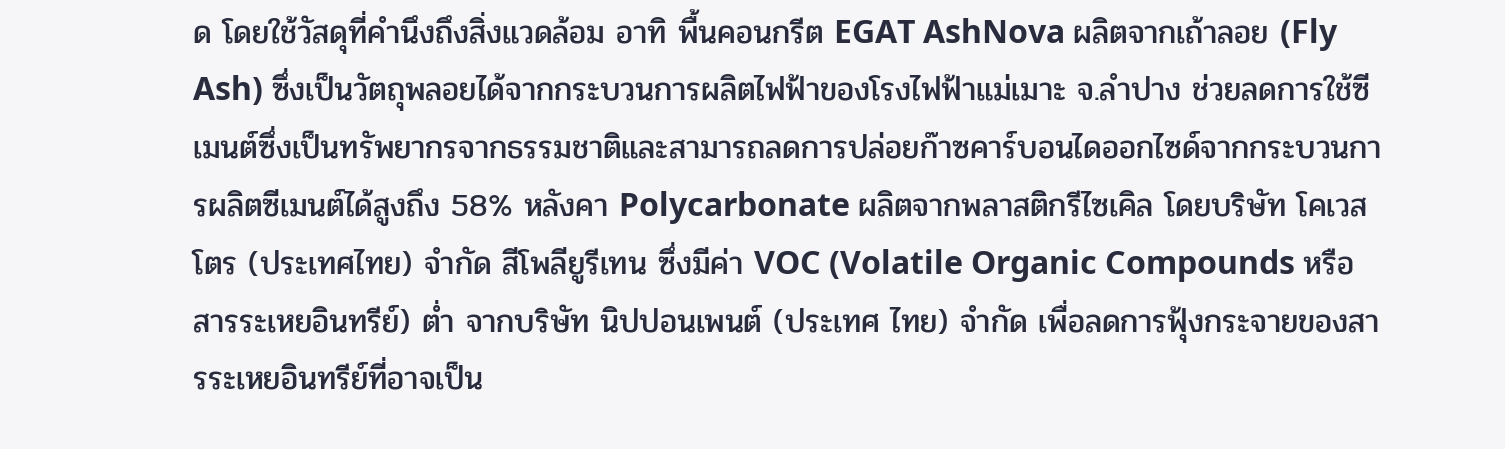ด โดยใช้วัสดุที่คำนึงถึงสิ่งแวดล้อม อาทิ พื้นคอนกรีต EGAT AshNova ผลิตจากเถ้าลอย (Fly Ash) ซึ่งเป็นวัตถุพลอยได้จากกระบวนการผลิตไฟฟ้าของโรงไฟฟ้าแม่เมาะ จ.ลำปาง ช่วยลดการใช้ซีเมนต์ซึ่งเป็นทรัพยากรจากธรรมชาติและสามารถลดการปล่อยก๊าซคาร์บอนไดออกไซด์จากกระบวนการผลิตซีเมนต์ได้สูงถึง 58% หลังคา Polycarbonate ผลิตจากพลาสติกรีไซเคิล โดยบริษัท โคเวสโตร (ประเทศไทย) จำกัด สีโพลียูรีเทน ซึ่งมีค่า VOC (Volatile Organic Compounds หรือ สารระเหยอินทรีย์) ต่ำ จากบริษัท นิปปอนเพนต์ (ประเทศ ไทย) จำกัด เพื่อลดการฟุ้งกระจายของสารระเหยอินทรีย์ที่อาจเป็น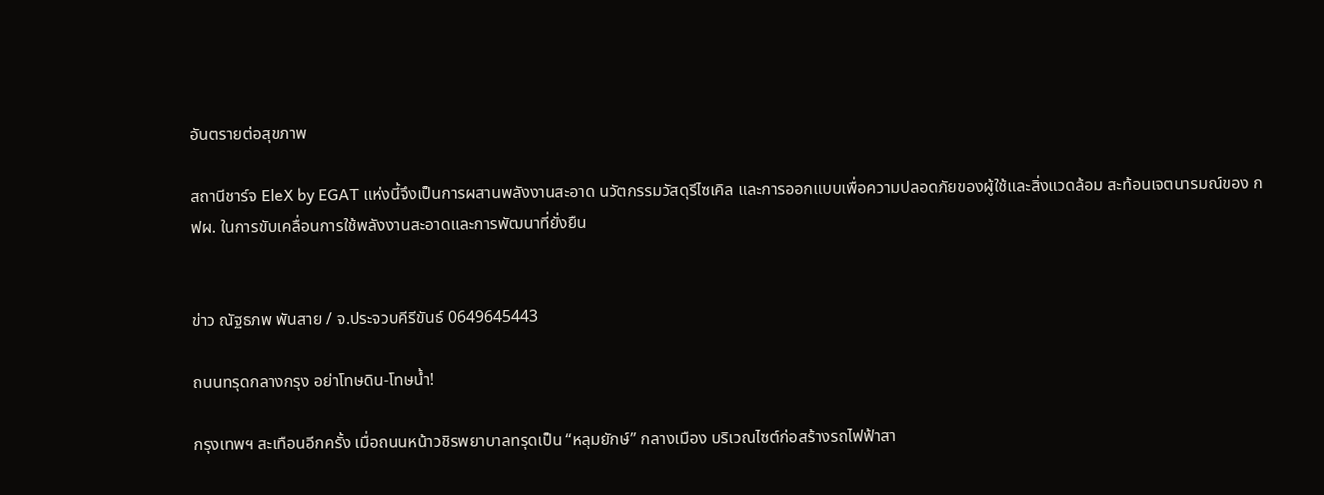อันตรายต่อสุขภาพ

สถานีชาร์จ EleX by EGAT แห่งนี้จึงเป็นการผสานพลังงานสะอาด นวัตกรรมวัสดุรีไซเคิล และการออกแบบเพื่อความปลอดภัยของผู้ใช้และสิ่งแวดล้อม สะท้อนเจตนารมณ์ของ กฟผ. ในการขับเคลื่อนการใช้พลังงานสะอาดและการพัฒนาที่ยั่งยืน


ข่าว ณัฐธภพ พันสาย / จ.ประจวบคีรีขันธ์ 0649645443

ถนนทรุดกลางกรุง อย่าโทษดิน-โทษน้ำ!

กรุงเทพฯ สะเทือนอีกครั้ง เมื่อถนนหน้าวชิรพยาบาลทรุดเป็น “หลุมยักษ์” กลางเมือง บริเวณไซต์ก่อสร้างรถไฟฟ้าสา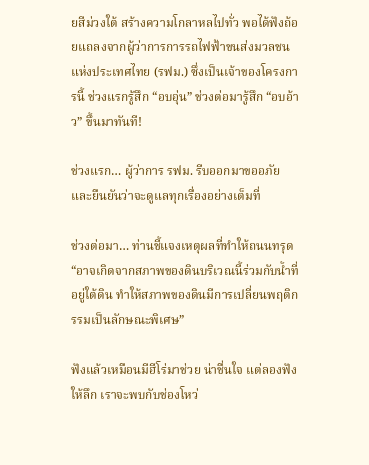ยสีม่วงใต้ สร้างความโกลาหลไปทั่ว พอได้ฟังถ้อยแถลงจากผู้ว่าการการรถไฟฟ้าขนส่งมวลชนแห่งประเทศไทย (รฟม.) ซึ่งเป็นเจ้าของโครงการนี้ ช่วงแรกรู้สึก “อบอุ่น” ช่วงต่อมารู้สึก “อบอ้าว” ขึ้นมาทันที!

ช่วงแรก… ผู้ว่าการ รฟม. รีบออกมาขออภัย และยืนยันว่าจะดูแลทุกเรื่องอย่างเต็มที่

ช่วงต่อมา… ท่านชี้แจงเหตุผลที่ทำให้ถนนทรุด “อาจเกิดจากสภาพของดินบริเวณนี้ร่วมกับน้ำที่อยู่ใต้ดิน ทำให้สภาพของดินมีการเปลี่ยนพฤติกรรมเป็นลักษณะพิเศษ”

ฟังแล้วเหมือนมีฮีโร่มาช่วย น่าชื่นใจ แต่ลองฟังให้ลึก เราจะพบกับช่องโหว่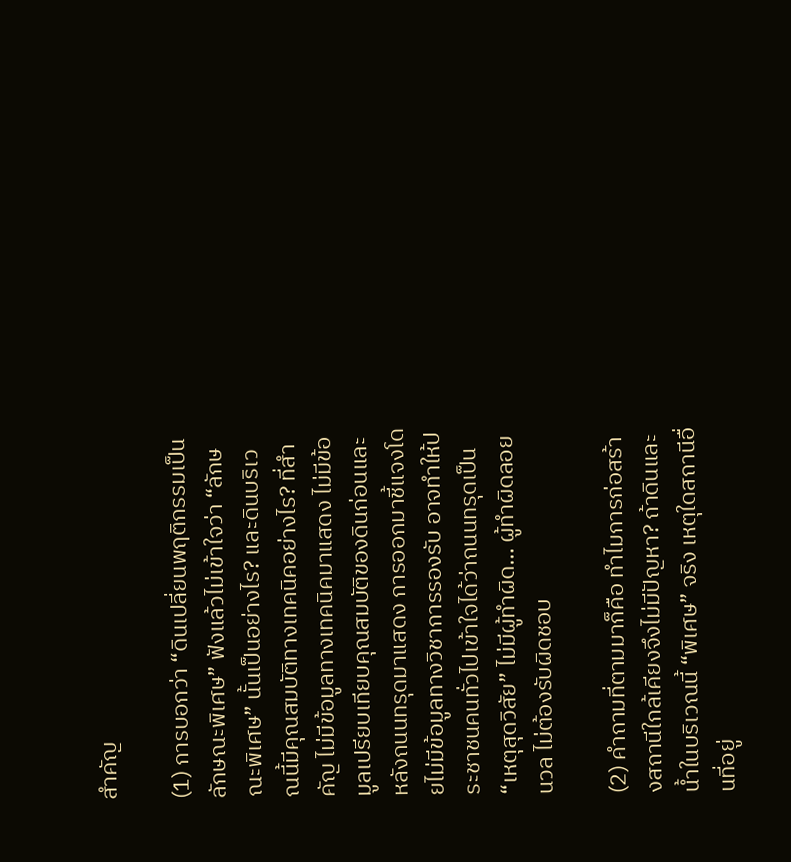สำคัญ

(1) การบอกว่า “ดินเปลี่ยนพฤติกรรมเป็นลักษณะพิเศษ” ฟังแล้วไม่เข้าใจว่า “ลักษณะพิเศษ” นั้นเป็นอย่างไร? และดินบริเวณนี้มีคุณสมบัติทางเทคนิคอย่างไร? ที่สำคัญ ไม่มีข้อมูลทางเทคนิคมาแสดง ไม่มีข้อมูลเปรียบเทียบคุณสมบัติของดินก่อนและหลังถนนทรุดมาแสดง การออกมาชี้แจงโดยไม่มีข้อมูลทางวิชาการรองรับ อาจทำให้ประชาชนคนทั่วไปเข้าใจได้ว่าถนนทรุดเป็น “เหตุสุดวิสัย” ไม่มีผู้ทำผิด… ผู้ทำผิดลอยนวล ไม่ต้องรับผิดชอบ

(2) คำถามที่ตามมาก็คือ ทำไมการก่อสร้างสถานีใกล้เคียงจึงไม่มีปัญหา? ถ้าดินและน้ำในบริเวณนี้ “พิเศษ” จริง เหตุใดสถานีอื่นที่อยู่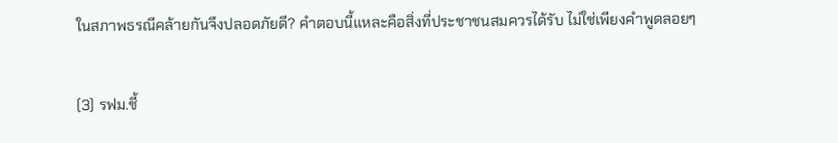ในสภาพธรณีคล้ายกันจึงปลอดภัยดี? คำตอบนี้แหละคือสิ่งที่ประชาชนสมควรได้รับ ไม่ใช่เพียงคำพูดลอยๆ

(3) รฟม.ชี้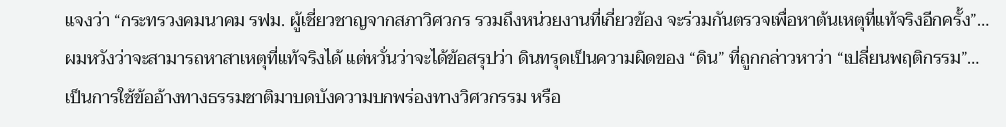แจงว่า “กระทรวงคมนาคม รฟม. ผู้เชี่ยวชาญจากสภาวิศวกร รวมถึงหน่วยงานที่เกี่ยวข้อง จะร่วมกันตรวจเพื่อหาต้นเหตุที่แท้จริงอีกครั้ง”… ผมหวังว่าจะสามารถหาสาเหตุที่แท้จริงได้ แต่หวั่นว่าจะได้ข้อสรุปว่า ดินทรุดเป็นความผิดของ “ดิน” ที่ถูกกล่าวหาว่า “เปลี่ยนพฤติกรรม”… เป็นการใช้ข้ออ้างทางธรรมชาติมาบดบังความบกพร่องทางวิศวกรรม หรือ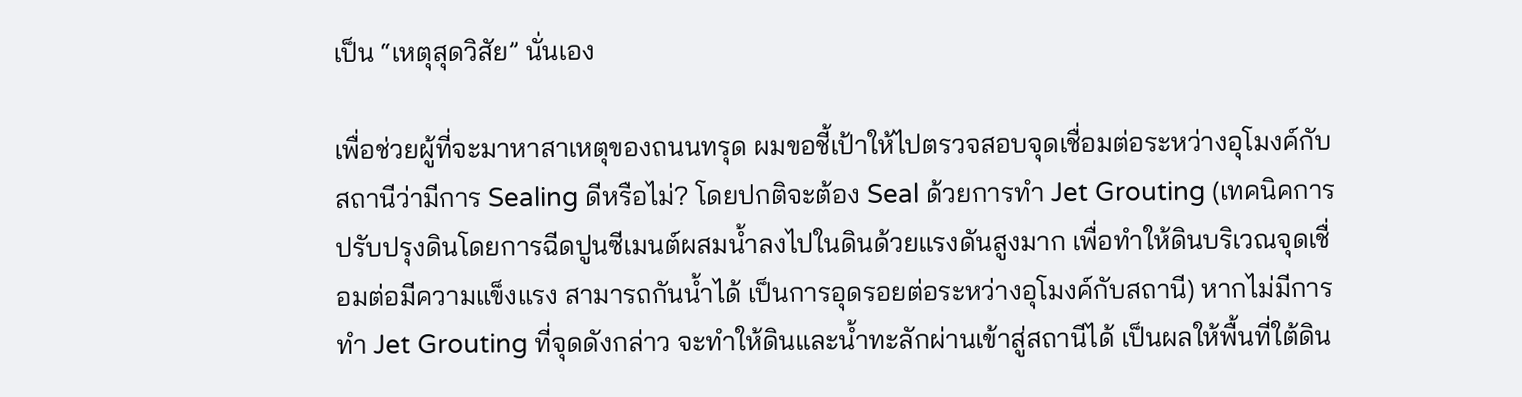เป็น “เหตุสุดวิสัย” นั่นเอง

เพื่อช่วยผู้ที่จะมาหาสาเหตุของถนนทรุด ผมขอชี้เป้าให้ไปตรวจสอบจุดเชื่อมต่อระหว่างอุโมงค์กับสถานีว่ามีการ Sealing ดีหรือไม่? โดยปกติจะต้อง Seal ด้วยการทำ Jet Grouting (เทคนิคการปรับปรุงดินโดยการฉีดปูนซีเมนต์ผสมน้ำลงไปในดินด้วยแรงดันสูงมาก เพื่อทำให้ดินบริเวณจุดเชื่อมต่อมีความแข็งแรง สามารถกันน้ำได้ เป็นการอุดรอยต่อระหว่างอุโมงค์กับสถานี) หากไม่มีการทำ Jet Grouting ที่จุดดังกล่าว จะทำให้ดินและน้ำทะลักผ่านเข้าสู่สถานีได้ เป็นผลให้พื้นที่ใต้ดิน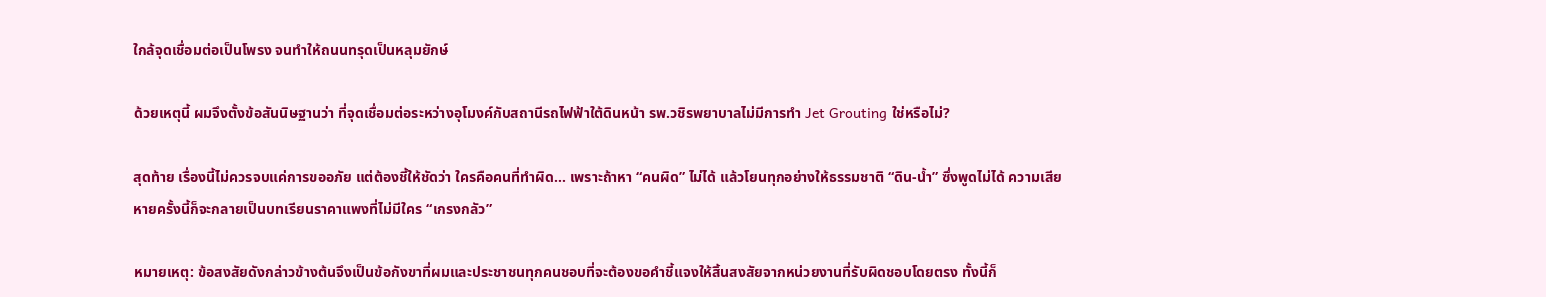ใกล้จุดเชื่อมต่อเป็นโพรง จนทำให้ถนนทรุดเป็นหลุมยักษ์

ด้วยเหตุนี้ ผมจึงตั้งข้อสันนิษฐานว่า ที่จุดเชื่อมต่อระหว่างอุโมงค์กับสถานีรถไฟฟ้าใต้ดินหน้า รพ.วชิรพยาบาลไม่มีการทำ Jet Grouting ใช่หรือไม่?

สุดท้าย เรื่องนี้ไม่ควรจบแค่การขออภัย แต่ต้องชี้ให้ชัดว่า ใครคือคนที่ทำผิด… เพราะถ้าหา “คนผิด” ไม่ได้ แล้วโยนทุกอย่างให้ธรรมชาติ “ดิน-น้ำ” ซึ่งพูดไม่ได้ ความเสียหายครั้งนี้ก็จะกลายเป็นบทเรียนราคาแพงที่ไม่มีใคร “เกรงกลัว”

หมายเหตุ: ข้อสงสัยดังกล่าวข้างต้นจึงเป็นข้อกังขาที่ผมและประชาชนทุกคนชอบที่จะต้องขอคำชี้แจงให้สิ้นสงสัยจากหน่วยงานที่รับผิดชอบโดยตรง ทั้งนี้ก็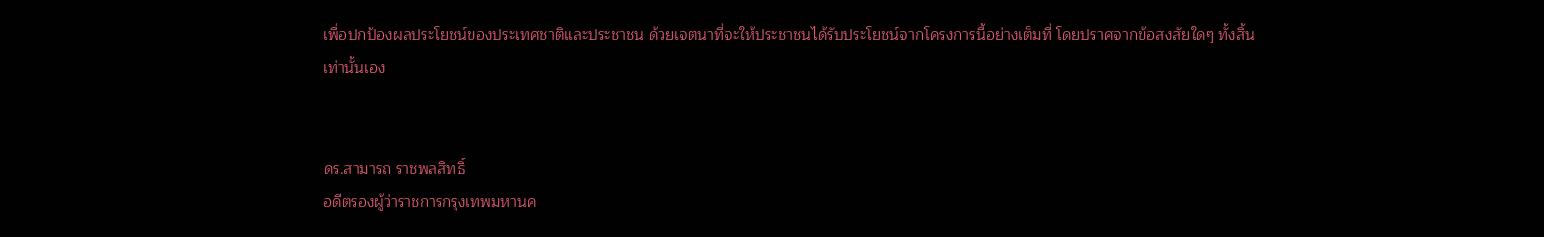เพื่อปกป้องผลประโยชน์ของประเทศชาติและประชาชน ด้วยเจตนาที่จะให้ประชาชนได้รับประโยชน์จากโครงการนี้อย่างเต็มที่ โดยปราศจากข้อสงสัยใดๆ ทั้งสิ้นเท่านั้นเอง


ดร.สามารถ ราชพลสิทธิ์
อดีตรองผู้ว่าราชการกรุงเทพมหานค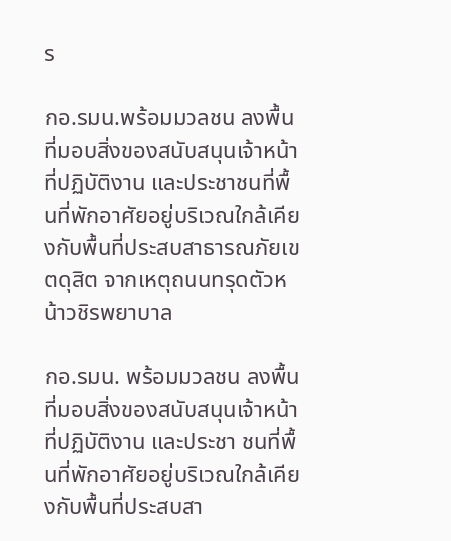ร

กอ.รมน.พร้อมมวลชน ลงพื้นที่มอบสิ่งของสนับสนุนเจ้าหน้าที่ปฏิบัติงาน และประชาชนที่พื้นที่พักอาศัยอยู่บริเวณใกล้เคียงกับพื้นที่ประสบสาธารณภัยเขตดุสิต จากเหตุถนนทรุดตัวหน้าวชิรพยาบาล

กอ.รมน. พร้อมมวลชน ลงพื้นที่มอบสิ่งของสนับสนุนเจ้าหน้าที่ปฏิบัติงาน และประชา ชนที่พื้นที่พักอาศัยอยู่บริเวณใกล้เคียงกับพื้นที่ประสบสา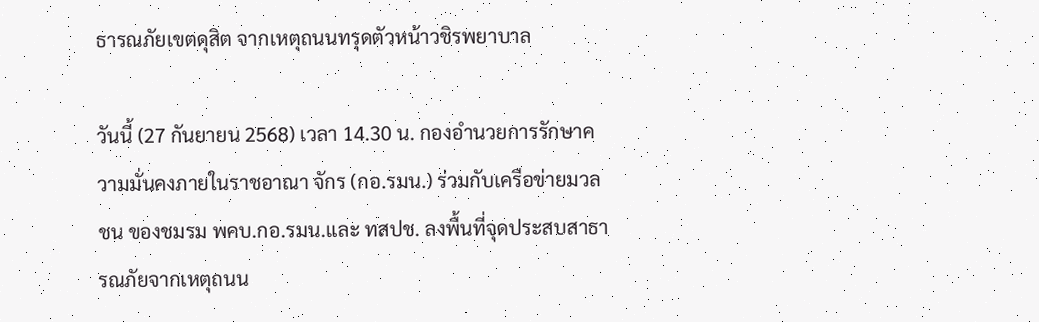ธารณภัยเขตดุสิต จากเหตุถนนทรุดตัวหน้าวชิรพยาบาล

วันนี้ (27 กันยายน 2568) เวลา 14.30 น. กองอำนวยการรักษาความมั่นคงภายในราชอาณา จักร (กอ.รมน.) ร่วมกับเครือข่ายมวลชน ของชมรม พคบ.กอ.รมน.และ ทสปช. ลงพื้นที่จุดประสบสาธารณภัยจากเหตุถนน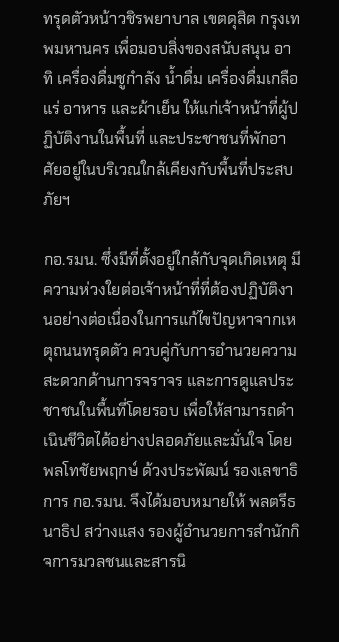ทรุดตัวหน้าวชิรพยาบาล เขตดุสิต กรุงเทพมหานคร เพื่อมอบสิ่งของสนับสนุน อาทิ เครื่องดื่มชูกำลัง น้ำดื่ม เครื่องดื่มเกลือแร่ อาหาร และผ้าเย็น ให้แก่เจ้าหน้าที่ผู้ปฏิบัติงานในพื้นที่ และประชาชนที่พักอาศัยอยู่ในบริเวณใกล้เคียงกับพื้นที่ประสบภัยฯ

กอ.รมน. ซึ่งมีที่ตั้งอยู่ใกล้กับจุดเกิดเหตุ มีความห่วงใยต่อเจ้าหน้าที่ที่ต้องปฏิบัติงานอย่างต่อเนื่องในการแก้ไขปัญหาจากเหตุถนนทรุดตัว ควบคู่กับการอำนวยความสะดวกด้านการจราจร และการดูแลประชาชนในพื้นที่โดยรอบ เพื่อให้สามารถดำเนินชีวิตได้อย่างปลอดภัยและมั่นใจ โดยพลโทชัยพฤกษ์ ด้วงประพัฒน์ รองเลขาธิการ กอ.รมน. จึงได้มอบหมายให้ พลตรีธนาธิป สว่างแสง รองผู้อำนวยการสำนักกิจการมวลชนและสารนิ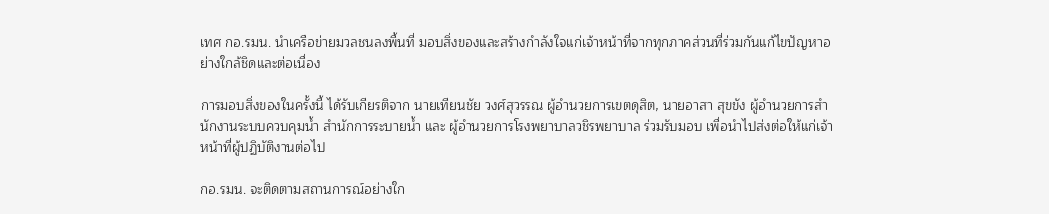เทศ กอ.รมน. นำเครือข่ายมวลชนลงพื้นที่ มอบสิ่งของและสร้างกำลังใจแก่เจ้าหน้าที่จากทุกภาคส่วนที่ร่วมกันแก้ไขปัญหาอย่างใกล้ชิดและต่อเนื่อง

การมอบสิ่งของในครั้งนี้ ได้รับเกียรติจาก นายเทียนชัย วงศ์สุวรรณ ผู้อำนวยการเขตดุสิต, นายอาสา สุขขัง ผู้อำนวยการสำนักงานระบบควบคุมน้ำ สำนักการระบายน้ำ และ ผู้อำนวยการโรงพยาบาลวชิรพยาบาล ร่วมรับมอบ เพื่อนำไปส่งต่อให้แก่เจ้าหน้าที่ผู้ปฏิบัติงานต่อไป

กอ.รมน. จะติดตามสถานการณ์อย่างใก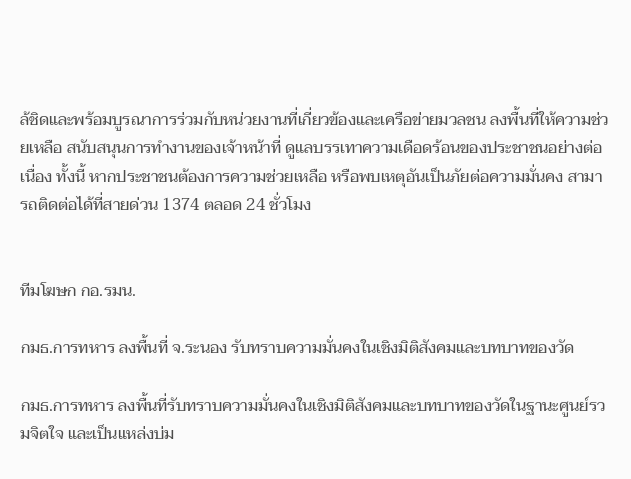ล้ชิดและพร้อมบูรณาการร่วมกับหน่วยงานที่เกี่ยวข้องและเครือข่ายมวลชน ลงพื้นที่ให้ความช่วยเหลือ สนับสนุนการทำงานของเจ้าหน้าที่ ดูแลบรรเทาความเดือดร้อนของประชาชนอย่างต่อเนื่อง ทั้งนี้ หากประชาชนต้องการความช่วยเหลือ หรือพบเหตุอันเป็นภัยต่อความมั่นคง สามารถติดต่อได้ที่สายด่วน 1374 ตลอด 24 ชั่วโมง


ทีมโฆษก กอ.รมน.

กมธ.การทหาร ลงพื้นที่ จ.ระนอง รับทราบความมั่นคงในเชิงมิติสังคมและบทบาทของวัด

กมธ.การทหาร ลงพื้นที่รับทราบความมั่นคงในเชิงมิติสังคมและบทบาทของวัดในฐานะศูนย์รวมจิตใจ และเป็นแหล่งบ่ม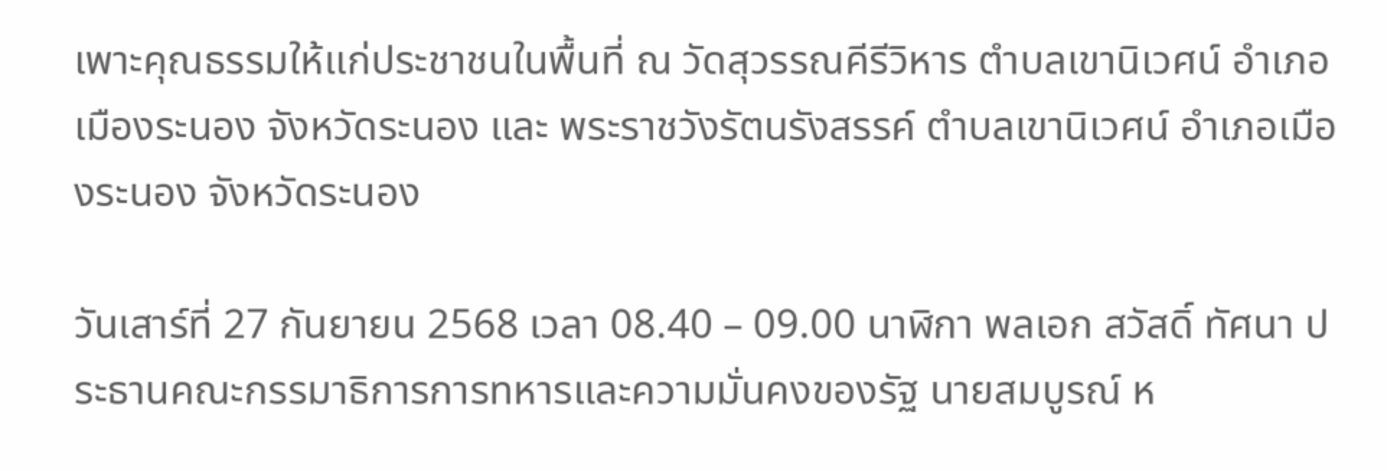เพาะคุณธรรมให้แก่ประชาชนในพื้นที่ ณ วัดสุวรรณคีรีวิหาร ตำบลเขานิเวศน์ อำเภอเมืองระนอง จังหวัดระนอง และ พระราชวังรัตนรังสรรค์ ตำบลเขานิเวศน์ อำเภอเมืองระนอง จังหวัดระนอง

วันเสาร์ที่ 27 กันยายน 2568 เวลา 08.40 – 09.00 นาฬิกา พลเอก สวัสดิ์ ทัศนา ประธานคณะกรรมาธิการการทหารและความมั่นคงของรัฐ นายสมบูรณ์ ห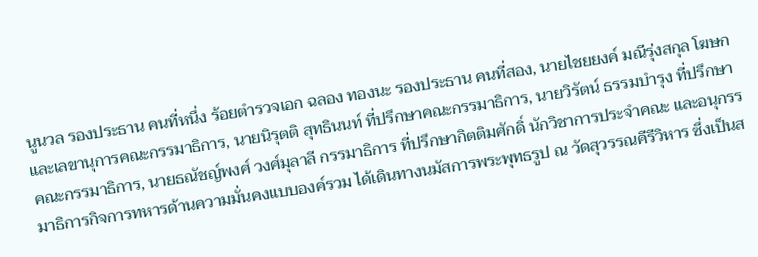นูนวล รองประธาน คนที่หนึ่ง ร้อยตำรวจเอก ฉลอง ทองนะ รองประธาน คนที่สอง, นายไชยยงค์ มณีรุ่งสกุล โฆษกและเลขานุการคณะกรรมาธิการ, นายนิรุตติ สุทธินนท์ ที่ปรึกษาคณะกรรมาธิการ, นายวิรัตน์ ธรรมบำรุง ที่ปรึกษาคณะกรรมาธิการ, นายธณัชญ์พงศ์ วงศ์มุลาลี กรรมาธิการ ที่ปรึกษากิตติมศักดิ์ นักวิชาการประจำคณะ และอนุกรรมาธิการกิจการทหารด้านความมั่นคงแบบองค์รวม ได้เดินทางนมัสการพระพุทธรูป ณ วัดสุวรรณคีรีวิหาร ซึ่งเป็นส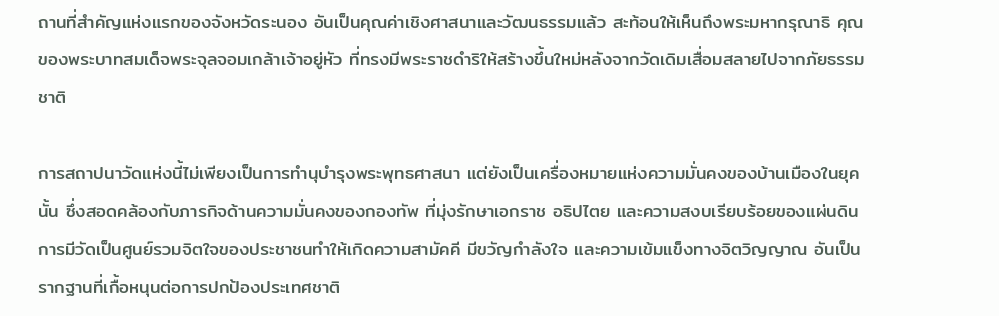ถานที่สำคัญแห่งแรกของจังหวัดระนอง อันเป็นคุณค่าเชิงศาสนาและวัฒนธรรมแล้ว สะท้อนให้เห็นถึงพระมหากรุณาธิ คุณของพระบาทสมเด็จพระจุลจอมเกล้าเจ้าอยู่หัว ที่ทรงมีพระราชดำริให้สร้างขึ้นใหม่หลังจากวัดเดิมเสื่อมสลายไปจากภัยธรรมชาติ

การสถาปนาวัดแห่งนี้ไม่เพียงเป็นการทำนุบำรุงพระพุทธศาสนา แต่ยังเป็นเครื่องหมายแห่งความมั่นคงของบ้านเมืองในยุคนั้น ซึ่งสอดคล้องกับภารกิจด้านความมั่นคงของกองทัพ ที่มุ่งรักษาเอกราช อธิปไตย และความสงบเรียบร้อยของแผ่นดิน การมีวัดเป็นศูนย์รวมจิตใจของประชาชนทำให้เกิดความสามัคคี มีขวัญกำลังใจ และความเข้มแข็งทางจิตวิญญาณ อันเป็นรากฐานที่เกื้อหนุนต่อการปกป้องประเทศชาติ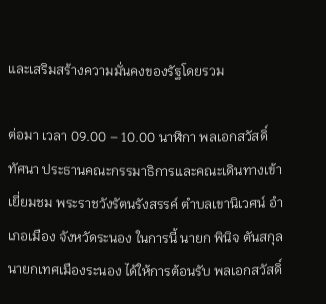และเสริมสร้างความมั่นคงของรัฐโดยรวม

ต่อมา เวลา 09.00 – 10.00 นาฬิกา พลเอกสวัสดิ์ ทัศนา ประธานคณะกรรมาธิการและคณะเดินทางเข้าเยี่ยมชม พระราชวังรัตนรังสรรค์ ตำบลเขานิเวศน์ อำเภอเมือง จังหวัดระนอง ในการนี้ นายก พินิจ ตันสกุล นายกเทศเมืองระนอง ได้ให้การต้อนรับ พลเอกสวัสดิ์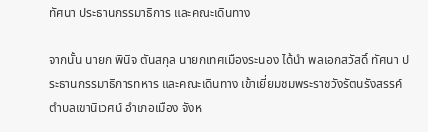ทัศนา ประธานกรรมาธิการ และคณะเดินทาง

จากนั้น นายก พินิจ ตันสกุล นายกเทศเมืองระนอง ได้นำ พลเอกสวัสดิ์ ทัศนา ประธานกรรมาธิการทหาร และคณะเดินทาง เข้าเยี่ยมชมพระราชวังรัตนรังสรรค์ ตำบลเขานิเวศน์ อำเภอเมือง จังห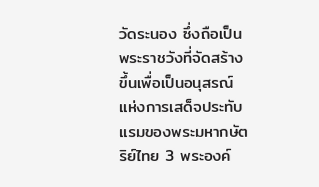วัดระนอง ซึ่งถือเป็นพระราชวังที่จัดสร้างขึ้นเพื่อเป็นอนุสรณ์แห่งการเสด็จประทับแรมของพระมหากษัตริย์ไทย 3 พระองค์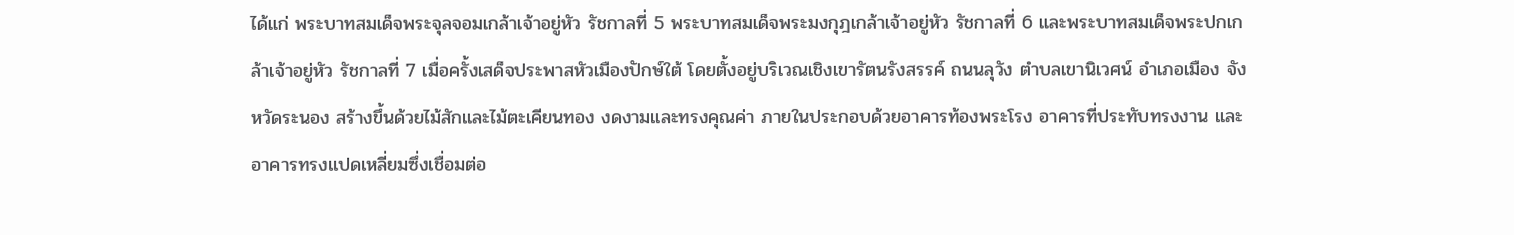ได้แก่ พระบาทสมเด็จพระจุลจอมเกล้าเจ้าอยู่หัว รัชกาลที่ 5 พระบาทสมเด็จพระมงกุฎเกล้าเจ้าอยู่หัว รัชกาลที่ 6 และพระบาทสมเด็จพระปกเกล้าเจ้าอยู่หัว รัชกาลที่ 7 เมื่อครั้งเสด็จประพาสหัวเมืองปักษ์ใต้ โดยตั้งอยู่บริเวณเชิงเขารัตนรังสรรค์ ถนนลุวัง ตำบลเขานิเวศน์ อำเภอเมือง จังหวัดระนอง สร้างขึ้นด้วยไม้สักและไม้ตะเคียนทอง งดงามและทรงคุณค่า ภายในประกอบด้วยอาคารท้องพระโรง อาคารที่ประทับทรงงาน และอาคารทรงแปดเหลี่ยมซึ่งเชื่อมต่อ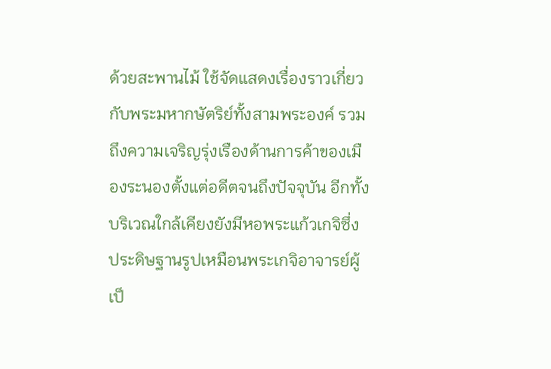ด้วยสะพานไม้ ใช้จัดแสดงเรื่องราวเกี่ยวกับพระมหากษัตริย์ทั้งสามพระองค์ รวมถึงความเจริญรุ่งเรืองด้านการค้าของเมืองระนองตั้งแต่อดีตจนถึงปัจจุบัน อีกทั้งบริเวณใกล้เคียงยังมีหอพระแก้วเกจิซึ่งประดิษฐานรูปเหมือนพระเกจิอาจารย์ผู้เป็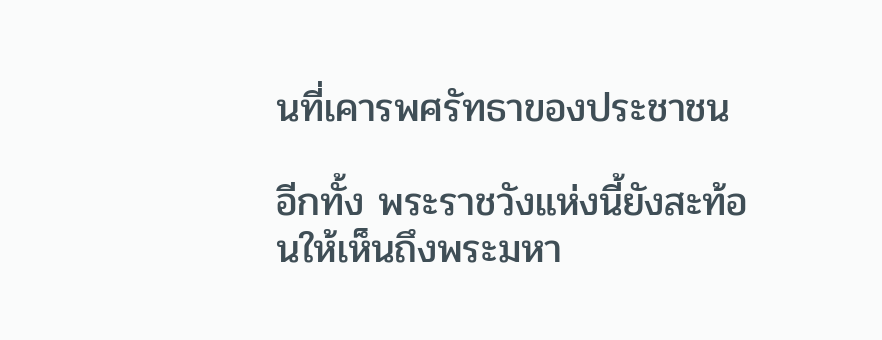นที่เคารพศรัทธาของประชาชน

อีกทั้ง พระราชวังแห่งนี้ยังสะท้อนให้เห็นถึงพระมหา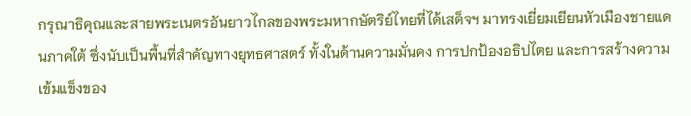กรุณาธิคุณและสายพระเนตรอันยาวไกลของพระมหากษัตริย์ไทยที่ได้เสด็จฯ มาทรงเยี่ยมเยียนหัวเมืองชายแดนภาคใต้ ซึ่งนับเป็นพื้นที่สำคัญทางยุทธศาสตร์ ทั้งในด้านความมั่นคง การปกป้องอธิปไตย และการสร้างความเข้มแข็งของ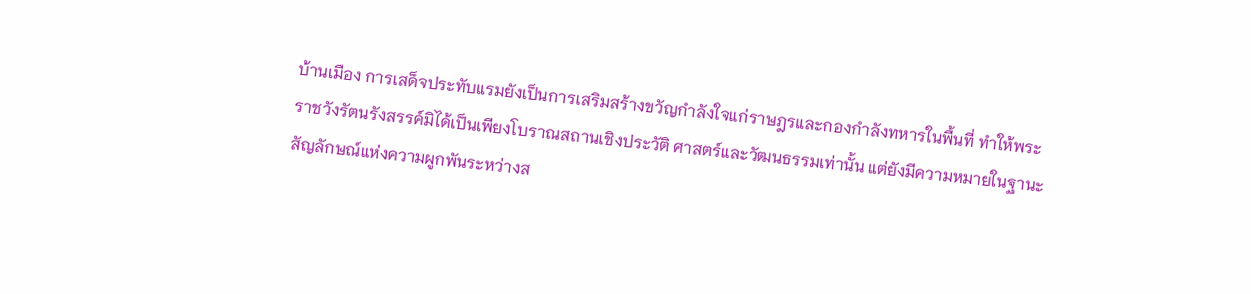บ้านเมือง การเสด็จประทับแรมยังเป็นการเสริมสร้างขวัญกำลังใจแก่ราษฎรและกองกำลังทหารในพื้นที่ ทำให้พระราชวังรัตนรังสรรค์มิได้เป็นเพียงโบราณสถานเชิงประวัติ ศาสตร์และวัฒนธรรมเท่านั้น แต่ยังมีความหมายในฐานะสัญลักษณ์แห่งความผูกพันระหว่างส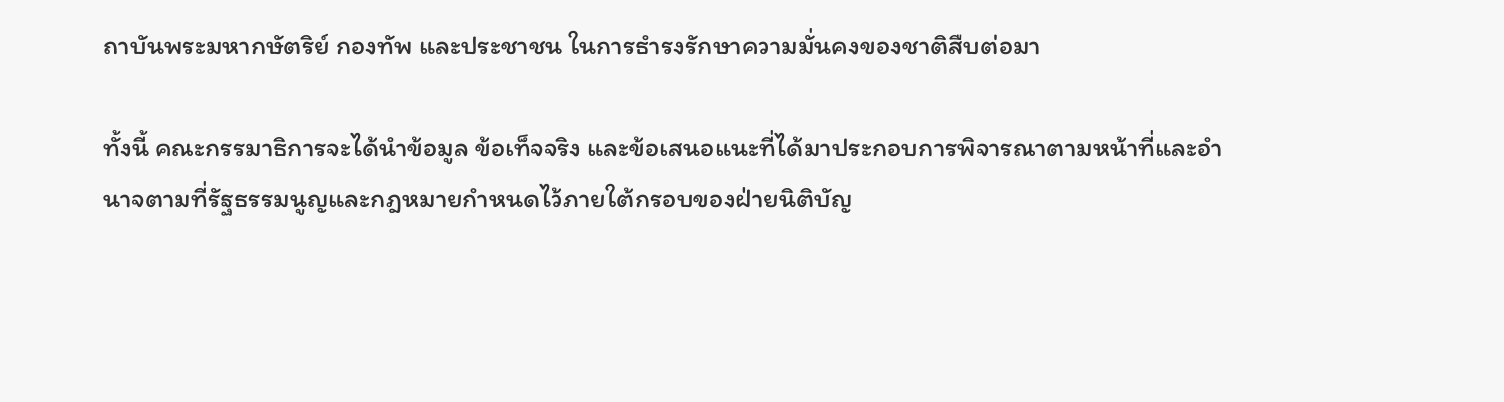ถาบันพระมหากษัตริย์ กองทัพ และประชาชน ในการธำรงรักษาความมั่นคงของชาติสืบต่อมา

ทั้งนี้ คณะกรรมาธิการจะได้นำข้อมูล ข้อเท็จจริง และข้อเสนอแนะที่ได้มาประกอบการพิจารณาตามหน้าที่และอำนาจตามที่รัฐธรรมนูญและกฎหมายกำหนดไว้ภายใต้กรอบของฝ่ายนิติบัญ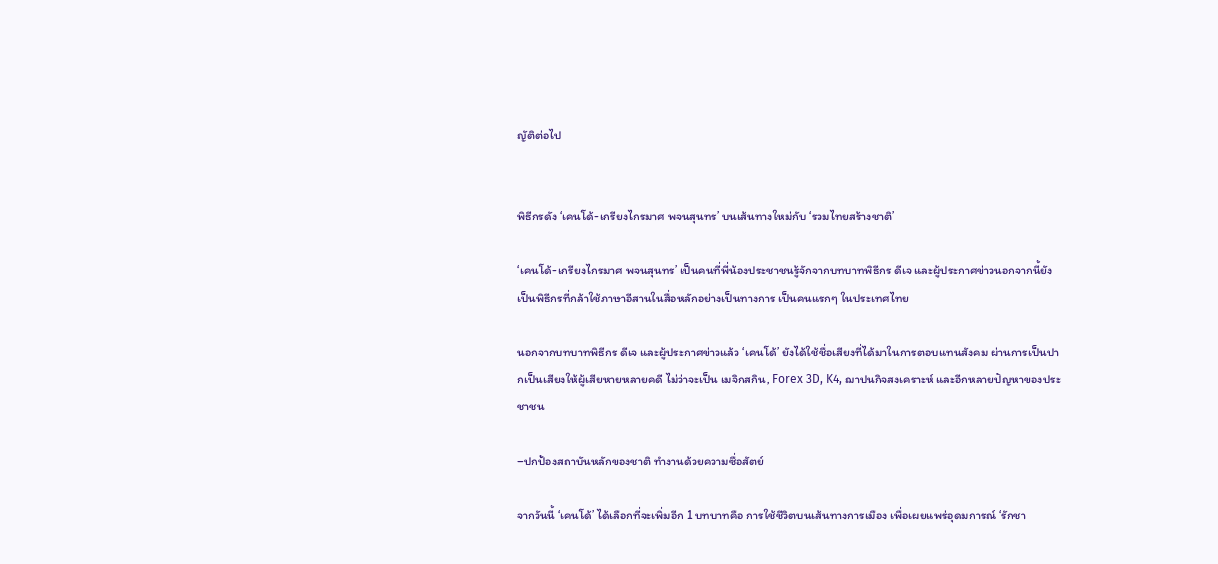ญัติต่อไป


พิธีกรดัง ‘เคนโด้-เกรียงไกรมาศ พจนสุนทร’ บนเส้นทางใหม่กับ ‘รวมไทยสร้างชาติ’

‘เคนโด้-เกรียงไกรมาศ พจนสุนทร’ เป็นคนที่พี่น้องประชาชนรู้จักจากบทบาทพิธีกร ดีเจ และผู้ประกาศข่าวนอกจากนี้ยังเป็นพิธีกรที่กล้าใช้ภาษาอีสานในสื่อหลักอย่างเป็นทางการ เป็นคนแรกๆ ในประเทศไทย

นอกจากบทบาทพิธีกร ดีเจ และผู้ประกาศข่าวแล้ว ‘เคนโด้’ ยังได้ใช้ชื่อเสียงที่ได้มาในการตอบแทนสังคม ผ่านการเป็นปากเป็นเสียงให้ผู้เสียหายหลายคดี ไม่ว่าจะเป็น เมจิกสกิน, Forex 3D, K4, ฌาปนกิจสงเคราะห์ และอีกหลายปัญหาของประชาชน

–ปกป้องสถาบันหลักของชาติ ทำงานด้วยความซื่อสัตย์

จากวันนี้ ‘เคนโด้’ ได้เลือกที่จะเพิ่มอีก 1 บทบาทคือ การใช้ชีวิตบนเส้นทางการเมือง เพื่อเผยแพร่อุดมการณ์ ‘รักชา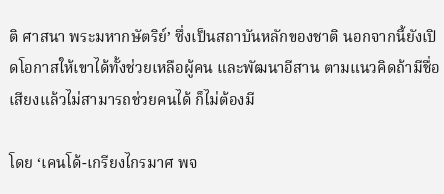ติ ศาสนา พระมหากษัตริย์’ ซึ่งเป็นสถาบันหลักของชาติ นอกจากนี้ยังเปิดโอกาสให้เขาได้ทั้งช่วยเหลือผู้คน และพัฒนาอีสาน ตามแนวคิดถ้ามีชื่อเสียงแล้วไม่สามารถช่วยคนได้ ก็ไม่ต้องมี

โดย ‘เคนโด้-เกรียงไกรมาศ พจ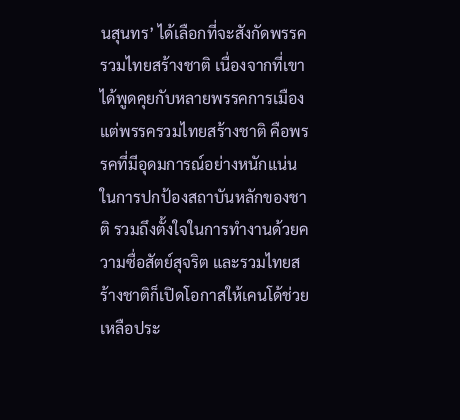นสุนทร’ ได้เลือกที่จะสังกัดพรรครวมไทยสร้างชาติ เนื่องจากที่เขาได้พูดคุยกับหลายพรรคการเมือง แต่พรรครวมไทยสร้างชาติ คือพรรคที่มีอุดมการณ์อย่างหนักแน่นในการปกป้องสถาบันหลักของชาติ รวมถึงตั้งใจในการทำงานด้วยความซื่อสัตย์สุจริต และรวมไทยสร้างชาติก็เปิดโอกาสให้เคนโด้ช่วยเหลือประ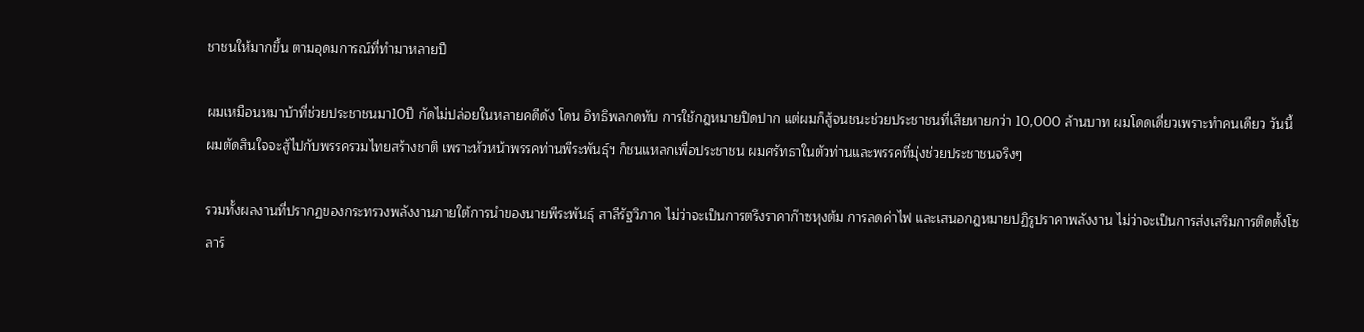ชาชนให้มากขึ้น ตามอุดมการณ์ที่ทำมาหลายปี

ผมเหมือนหมาบ้าที่ช่วยประชาชนมา10ปี กัดไม่ปล่อยในหลายคดีดัง โดน อิทธิพลกดทับ การใช้กฎหมายปิดปาก แต่ผมก็สู้จนชนะช่วยประชาชนที่เสียหายกว่า 10,000 ล้านบาท ผมโดดเดี่ยวเพราะทำคนเดียว วันนี้ผมตัดสินใจจะสู้ไปกับพรรครวมไทยสร้างชาติ เพราะหัวหน้าพรรคท่านพีระพันธุ์ฯ ก็ชนแหลกเพื่อประชาชน ผมศรัทธาในตัวท่านและพรรคที่มุ่งช่วยประชาชนจริงๆ

รวมทั้งผลงานที่ปรากฏของกระทรวงพลังงานภายใต้การนำของนายพีระพันธุ์ สาลีรัฐวิภาค ไม่ว่าจะเป็นการตรึงราคาก๊าซหุงต้ม การลดค่าไฟ และเสนอกฎหมายปฏิรูปราคาพลังงาน ไม่ว่าจะเป็นการส่งเสริมการติดตั้งโซลาร์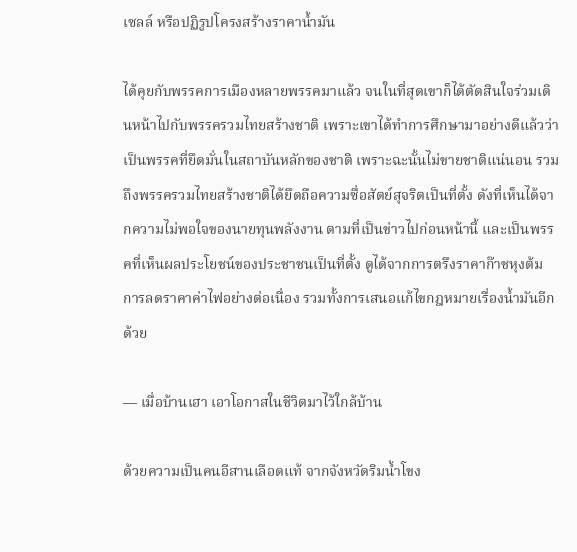เซลล์ หรือปฏิรูปโครงสร้างราคาน้ำมัน

ได้คุยกับพรรคการเมืองหลายพรรคมาแล้ว จนในที่สุดเขาก็ได้ตัดสินใจร่วมเดินหน้าไปกับพรรครวมไทยสร้างชาติ เพราะเขาได้ทำการศึกษามาอย่างดีแล้วว่าเป็นพรรคที่ยึดมั่นในสถาบันหลักของชาติ เพราะฉะนั้นไม่ขายชาติแน่นอน รวมถึงพรรครวมไทยสร้างชาติได้ยึดถือความซื่อสัตย์สุจริตเป็นที่ตั้ง ดังที่เห็นได้จากความไม่พอใจของนายทุนพลังงาน ตามที่เป็นข่าวไปก่อนหน้านี้ และเป็นพรรคที่เห็นผลประโยชน์ของประชาชนเป็นที่ตั้ง ดูได้จากการตรึงราคาก๊าชหุงต้ม การลดราคาค่าไฟอย่างต่อเนื่อง รวมทั้งการเสนอแก้ไขกฎหมายเรื่องน้ำมันอีกด้วย

— เมื่อบ้านเฮา เอาโอกาสในชีวิตมาไว้ใกล้บ้าน

ด้วยความเป็นคนอีสานเลือดแท้ จากจังหวัดริมน้ำโขง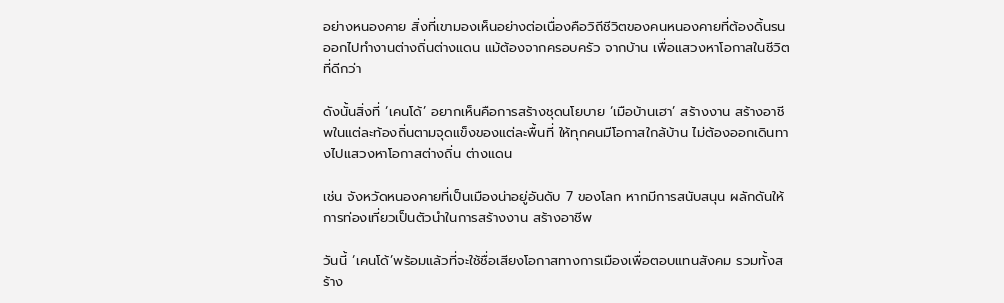อย่างหนองคาย สิ่งที่เขามองเห็นอย่างต่อเนื่องคือวิถีชีวิตของคนหนองคายที่ต้องดิ้นรนออกไปทำงานต่างถิ่นต่างแดน แม้ต้องจากครอบครัว จากบ้าน เพื่อแสวงหาโอกาสในชีวิตที่ดีกว่า

ดังนั้นสิ่งที่ ‘เคนโด้’ อยากเห็นคือการสร้างชุดนโยบาย ‘เมือบ้านเฮา’ สร้างงาน สร้างอาชีพในแต่ละท้องถิ่นตามจุดแข็งของแต่ละพื้นที่ ให้ทุกคนมีโอกาสใกล้บ้าน ไม่ต้องออกเดินทางไปแสวงหาโอกาสต่างถิ่น ต่างแดน

เช่น จังหวัดหนองคายที่เป็นเมืองน่าอยู่อันดับ 7 ของโลก หากมีการสนับสนุน ผลักดันให้การท่องเที่ยวเป็นตัวนำในการสร้างงาน สร้างอาชีพ

วันนี้ ‘เคนโด้’พร้อมแล้วที่จะใช้ชื่อเสียงโอกาสทางการเมืองเพื่อตอบแทนสังคม รวมทั้งสร้าง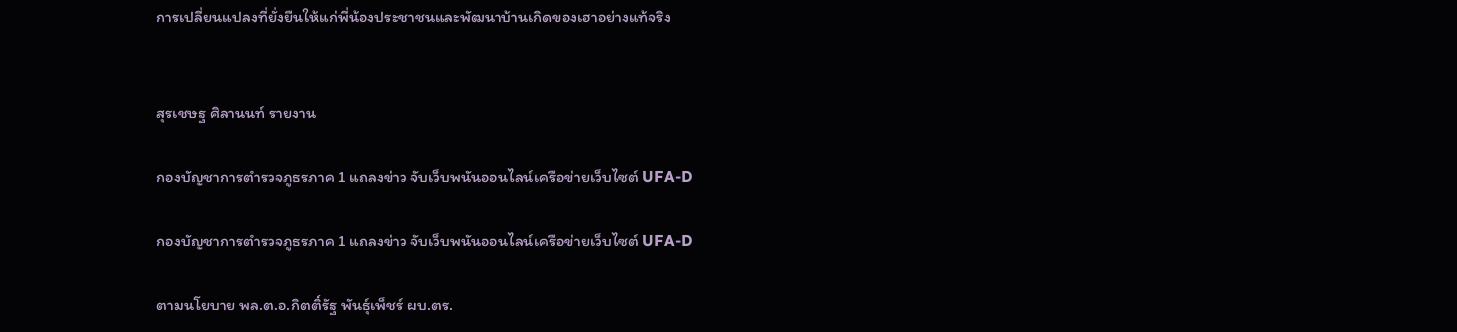การเปลี่ยนแปลงที่ยั่งยืนให้แก่พี่น้องประชาชนและพัฒนาบ้านเกิดของเฮาอย่างแท้จริง


สุรเชษฐ ศิลานนท์ รายงาน

กองบัญชาการตำรวจภูธรภาค 1 แถลงข่าว จับเว็บพนันออนไลน์เครือข่ายเว็บไซต์ UFA-D

กองบัญชาการตำรวจภูธรภาค 1 แถลงข่าว จับเว็บพนันออนไลน์เครือข่ายเว็บไซต์ UFA-D

ตามนโยบาย พล.ต.อ.กิตติ์รัฐ พันธุ์เพ็ชร์ ผบ.ตร.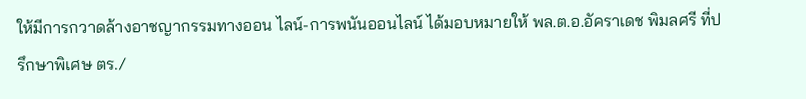ให้มีการกวาดล้างอาชญากรรมทางออน ไลน์-การพนันออนไลน์ ได้มอบหมายให้ พล.ต.อ.อัคราเดช พิมลศรี ที่ปรึกษาพิเศษ ตร./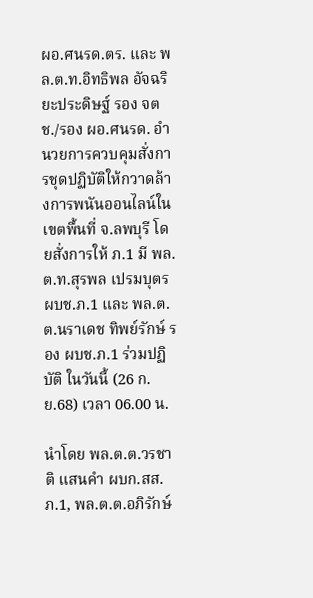ผอ.ศนรด.ตร. และ พล.ต.ท.อิทธิพล อัจฉริยะประดิษฐ์ รอง จตช./รอง ผอ.ศนรด. อำนวยการควบคุมสั่งการชุดปฏิบัติให้กวาดล้างการพนันออนไลน์ในเขตพื้นที่ จ.ลพบุรี โดยสั่งการให้ ภ.1 มี พล.ต.ท.สุรพล เปรมบุตร ผบช.ภ.1 และ พล.ต.ต.นราเดช ทิพย์รักษ์ รอง ผบช.ภ.1 ร่วมปฏิบัติ ในวันนี้ (26 ก.ย.68) เวลา 06.00 น.

นำโดย พล.ต.ต.วรชาติ แสนคำ ผบก.สส.ภ.1, พล.ต.ต.อภิรักษ์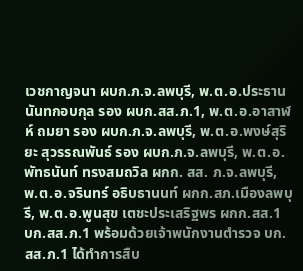เวชกาญจนา ผบก.ภ.จ.ลพบุรี, พ.ต.อ.ประธาน นันทกอบกุล รอง ผบก.สส.ภ.1, พ.ต.อ.อาสาฬห์ ถมยา รอง ผบก.ภ.จ.ลพบุรี, พ.ต.อ.พงษ์สุริยะ สุวรรณพันธ์ รอง ผบก.ภ.จ.ลพบุรี, พ.ต.อ.พัทธนันท์ ทรงสมถวิล ผกก. สส. ภ.จ.ลพบุรี, พ.ต.อ.จรินทร์ อธิบธานนท์ ผกก.สภ.เมืองลพบุรี, พ.ต.อ.พูนสุข เตชะประเสริฐพร ผกก.สส.1 บก.สส.ภ.1 พร้อมด้วยเจ้าพนักงานตำรวจ บก.สส.ภ.1 ได้ทำการสืบ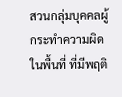สวนกลุ่มบุคคลผู้กระทำความผิดในพื้นที่ ที่มีพฤติ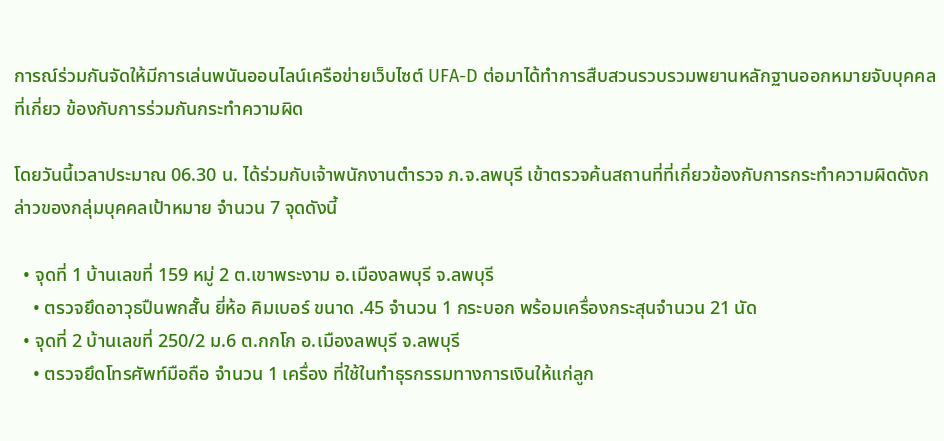การณ์ร่วมกันจัดให้มีการเล่นพนันออนไลน์เครือข่ายเว็บไซต์ UFA-D ต่อมาได้ทำการสืบสวนรวบรวมพยานหลักฐานออกหมายจับบุคคลที่เกี่ยว ข้องกับการร่วมกันกระทำความผิด

โดยวันนี้เวลาประมาณ 06.30 น. ได้ร่วมกับเจ้าพนักงานตำรวจ ภ.จ.ลพบุรี เข้าตรวจค้นสถานที่ที่เกี่ยวข้องกับการกระทำความผิดดังกล่าวของกลุ่มบุคคลเป้าหมาย จำนวน 7 จุดดังนี้

  • จุดที่ 1 บ้านเลขที่ 159 หมู่ 2 ต.เขาพระงาม อ.เมืองลพบุรี จ.ลพบุรี
    • ตรวจยึดอาวุธปืนพกสั้น ยี่ห้อ คิมเบอร์ ขนาด .45 จำนวน 1 กระบอก พร้อมเครื่องกระสุนจำนวน 21 นัด
  • จุดที่ 2 บ้านเลขที่ 250/2 ม.6 ต.กกโก อ.เมืองลพบุรี จ.ลพบุรี
    • ตรวจยึดโทรศัพท์มือถือ จำนวน 1 เครื่อง ที่ใช้ในทำธุรกรรมทางการเงินให้แก่ลูก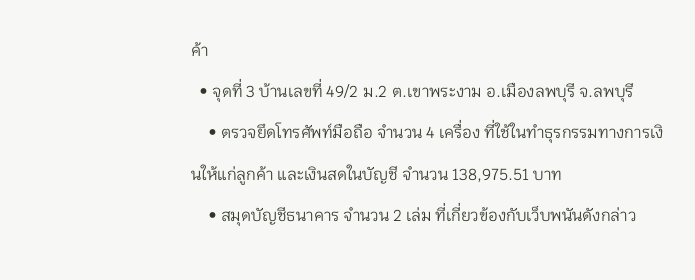ค้า
  • จุดที่ 3 บ้านเลขที่ 49/2 ม.2 ต.เขาพระงาม อ.เมืองลพบุรี จ.ลพบุรี
    • ตรวจยึดโทรศัพท์มือถือ จำนวน 4 เครื่อง ที่ใช้ในทำธุรกรรมทางการเงินให้แก่ลูกค้า และเงินสดในบัญชี จำนวน 138,975.51 บาท
    • สมุดบัญชีธนาคาร จำนวน 2 เล่ม ที่เกี่ยวข้องกับเว็บพนันดังกล่าว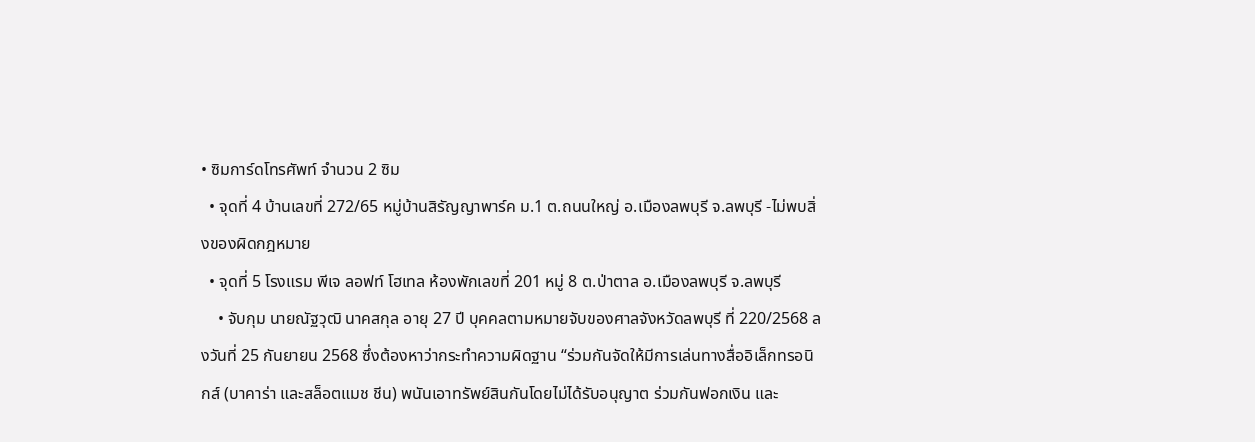• ซิมการ์ดโทรศัพท์ จำนวน 2 ซิม
  • จุดที่ 4 บ้านเลขที่ 272/65 หมู่บ้านสิรัญญาพาร์ค ม.1 ต.ถนนใหญ่ อ.เมืองลพบุรี จ.ลพบุรี -ไม่พบสิ่งของผิดกฎหมาย
  • จุดที่ 5 โรงแรม พีเจ ลอฟท์ โฮเทล ห้องพักเลขที่ 201 หมู่ 8 ต.ป่าตาล อ.เมืองลพบุรี จ.ลพบุรี
    • จับกุม นายณัฐวุฒิ นาคสกุล อายุ 27 ปี บุคคลตามหมายจับของศาลจังหวัดลพบุรี ที่ 220/2568 ลงวันที่ 25 กันยายน 2568 ซึ่งต้องหาว่ากระทำความผิดฐาน “ร่วมกันจัดให้มีการเล่นทางสื่ออิเล็กทรอนิกส์ (บาคาร่า และสล็อตแมช ชีน) พนันเอาทรัพย์สินกันโดยไม่ได้รับอนุญาต ร่วมกันฟอกเงิน และ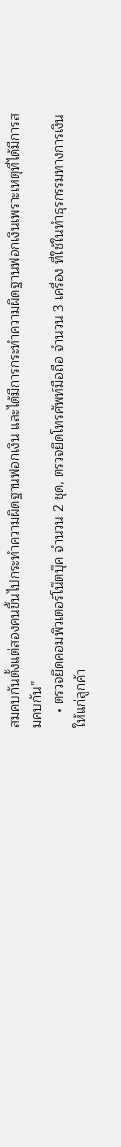สมคบกันตั้งแต่สองคนขึ้นไปกระทำความผิดฐานฟอกเงิน และได้มีการกระทำความผิดฐานฟอกเงินเพราะเหตุที่ได้มีการสมคบกัน”
    • ตรวจยึดคอมพิวเตอร์โน๊ตบุ๊ค จำนวน 2 ชุด, ตรวจยึดโทรศัพท์มือถือ จำนวน 3 เครื่อง ที่ใช้ในทำธุรกรรมทางการเงินให้แก่ลูกค้า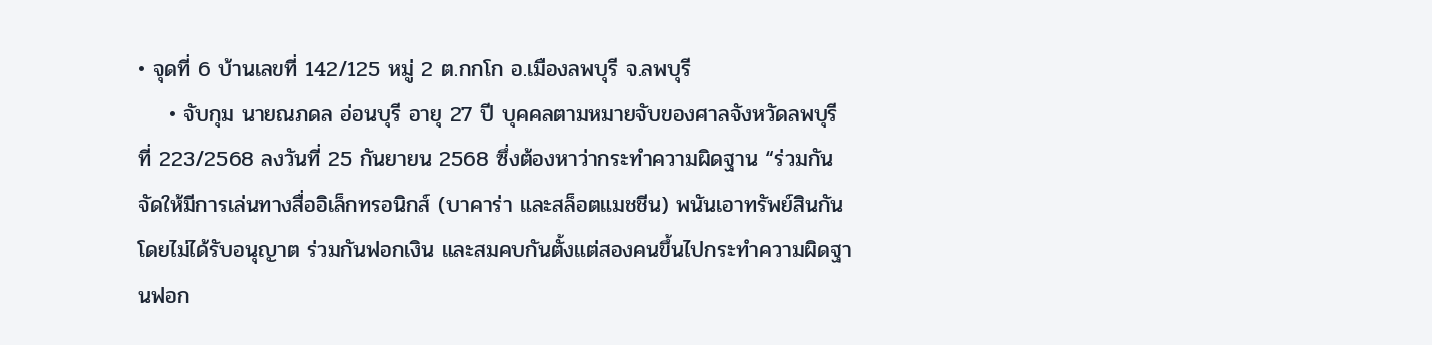• จุดที่ 6 บ้านเลขที่ 142/125 หมู่ 2 ต.กกโก อ.เมืองลพบุรี จ.ลพบุรี
    • จับกุม นายณภดล อ่อนบุรี อายุ 27 ปี บุคคลตามหมายจับของศาลจังหวัดลพบุรี ที่ 223/2568 ลงวันที่ 25 กันยายน 2568 ซึ่งต้องหาว่ากระทำความผิดฐาน “ร่วมกันจัดให้มีการเล่นทางสื่ออิเล็กทรอนิกส์ (บาคาร่า และสล็อตแมชชีน) พนันเอาทรัพย์สินกันโดยไม่ได้รับอนุญาต ร่วมกันฟอกเงิน และสมคบกันตั้งแต่สองคนขึ้นไปกระทำความผิดฐานฟอก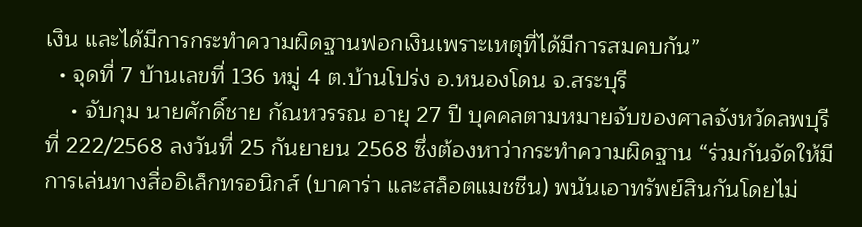เงิน และได้มีการกระทำความผิดฐานฟอกเงินเพราะเหตุที่ได้มีการสมคบกัน”
  • จุดที่ 7 บ้านเลขที่ 136 หมู่ 4 ต.บ้านโปร่ง อ.หนองโดน จ.สระบุรี
    • จับกุม นายศักดิ์ชาย กัณหวรรณ อายุ 27 ปี บุคคลตามหมายจับของศาลจังหวัดลพบุรี ที่ 222/2568 ลงวันที่ 25 กันยายน 2568 ซึ่งต้องหาว่ากระทำความผิดฐาน “ร่วมกันจัดให้มีการเล่นทางสื่ออิเล็กทรอนิกส์ (บาคาร่า และสล็อตแมชชีน) พนันเอาทรัพย์สินกันโดยไม่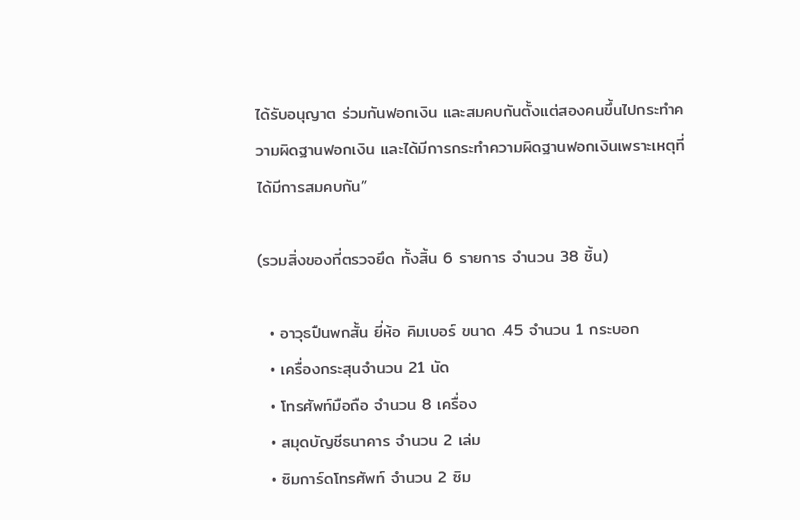ได้รับอนุญาต ร่วมกันฟอกเงิน และสมคบกันตั้งแต่สองคนขึ้นไปกระทำความผิดฐานฟอกเงิน และได้มีการกระทำความผิดฐานฟอกเงินเพราะเหตุที่ได้มีการสมคบกัน”

(รวมสิ่งของที่ตรวจยึด ทั้งสิ้น 6 รายการ จำนวน 38 ชิ้น)

  • อาวุธปืนพกสั้น ยี่ห้อ คิมเบอร์ ขนาด .45 จำนวน 1 กระบอก
  • เครื่องกระสุนจำนวน 21 นัด
  • โทรศัพท์มือถือ จำนวน 8 เครื่อง
  • สมุดบัญชีธนาคาร จำนวน 2 เล่ม
  • ซิมการ์ดโทรศัพท์ จำนวน 2 ซิม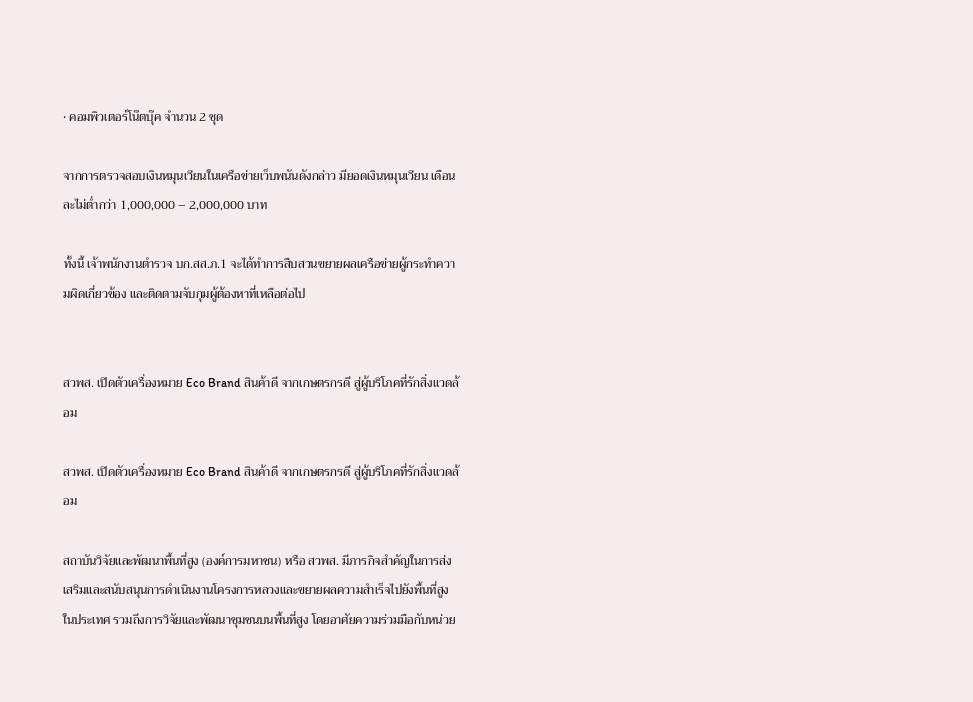• คอมพิวเตอร์โน๊ตบุ๊ค จำนวน 2 ชุด

จากการตรวจสอบเงินหมุนเวียนในเครือข่ายเว็บพนันดังกล่าว มียอดเงินหมุนเวียน เดือนละไม่ต่ำกว่า 1,000,000 – 2,000,000 บาท

ทั้งนี้ เจ้าพนักงานตำรวจ บก.สส.ภ.1 จะได้ทำการสืบสวนขยายผลเครือข่ายผู้กระทำความผิดเกี่ยวข้อง และติดตามจับกุมผู้ต้องหาที่เหลือต่อไป


สวพส. เปิดตัวเครื่องหมาย Eco Brand สินค้าดี จากเกษตรกรดี สู่ผู้บริโภคที่รักสิ่งแวดล้อม

สวพส. เปิดตัวเครื่องหมาย Eco Brand สินค้าดี จากเกษตรกรดี สู่ผู้บริโภคที่รักสิ่งแวดล้อม

สถาบันวิจัยและพัฒนาพื้นที่สูง (องค์การมหาชน) หรือ สวพส. มีภารกิจสำคัญในการส่งเสริมและสนับสนุนการดำเนินงานโครงการหลวงและขยายผลความสำเร็จไปยังพื้นที่สูงในประเทศ รวมถึงการวิจัยและพัฒนาชุมชนบนพื้นที่สูง โดยอาศัยความร่วมมือกับหน่วย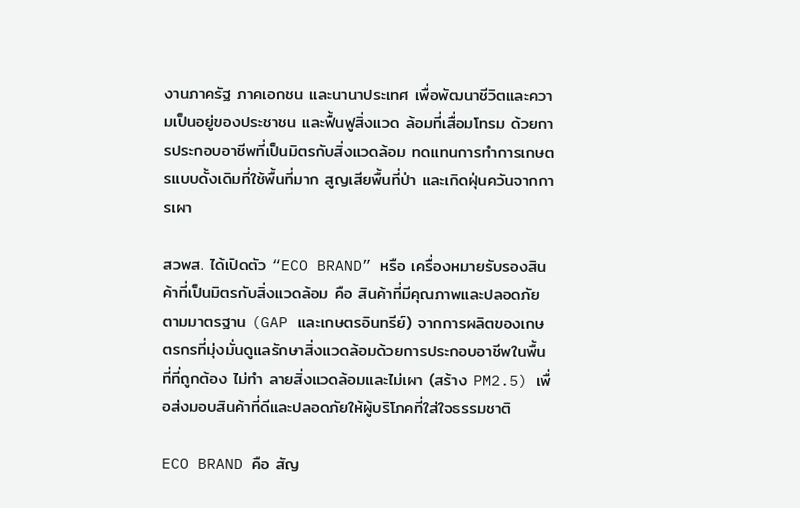งานภาครัฐ ภาคเอกชน และนานาประเทศ เพื่อพัฒนาชีวิตและความเป็นอยู่ของประชาชน และฟื้นฟูสิ่งแวด ล้อมที่เสื่อมโทรม ด้วยการประกอบอาชีพที่เป็นมิตรกับสิ่งแวดล้อม ทดแทนการทำการเกษตรแบบดั้งเดิมที่ใช้พื้นที่มาก สูญเสียพื้นที่ป่า และเกิดฝุ่นควันจากการเผา

สวพส. ได้เปิดตัว “ECO BRAND” หรือ เครื่องหมายรับรองสินค้าที่เป็นมิตรกับสิ่งแวดล้อม คือ สินค้าที่มีคุณภาพและปลอดภัยตามมาตรฐาน (GAP และเกษตรอินทรีย์) จากการผลิตของเกษตรกรที่มุ่งมั่นดูแลรักษาสิ่งแวดล้อมด้วยการประกอบอาชีพในพื้นที่ที่ถูกต้อง ไม่ทำ ลายสิ่งแวดล้อมและไม่เผา (สร้าง PM2.5) เพื่อส่งมอบสินค้าที่ดีและปลอดภัยให้ผู้บริโภคที่ใส่ใจธรรมชาติ

ECO BRAND คือ สัญ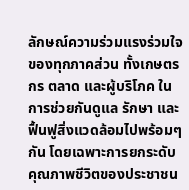ลักษณ์ความร่วมแรงร่วมใจของทุกภาคส่วน ทั้งเกษตรกร ตลาด และผู้บริโภค ในการช่วยกันดูแล รักษา และฟื้นฟูสิ่งแวดล้อมไปพร้อมๆ กัน โดยเฉพาะการยกระดับคุณภาพชีวิตของประชาชน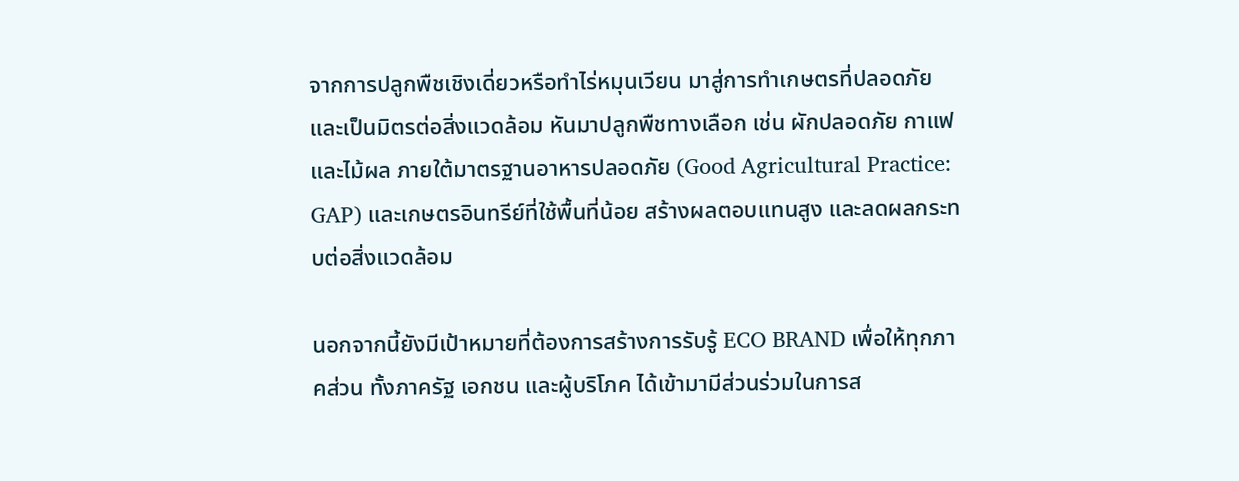จากการปลูกพืชเชิงเดี่ยวหรือทำไร่หมุนเวียน มาสู่การทำเกษตรที่ปลอดภัยและเป็นมิตรต่อสิ่งแวดล้อม หันมาปลูกพืชทางเลือก เช่น ผักปลอดภัย กาแฟ และไม้ผล ภายใต้มาตรฐานอาหารปลอดภัย (Good Agricultural Practice: GAP) และเกษตรอินทรีย์ที่ใช้พื้นที่น้อย สร้างผลตอบแทนสูง และลดผลกระทบต่อสิ่งแวดล้อม

นอกจากนี้ยังมีเป้าหมายที่ต้องการสร้างการรับรู้ ECO BRAND เพื่อให้ทุกภาคส่วน ทั้งภาครัฐ เอกชน และผู้บริโภค ได้เข้ามามีส่วนร่วมในการส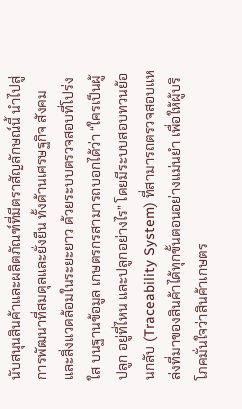นับสนุนสินค้าและผลิตภัณฑ์ที่มีตราสัญลักษณ์นี้ นำไปสู่การพัฒนาที่สมดุลและยั่งยืน ทั้งด้านเศรษฐกิจ สังคม และสิ่งแวดล้อมในระยะยาว ด้วยระบบตรวจสอบที่โปร่งใส บนฐานข้อมูล เกษตรกรสามารถบอกได้ว่า “ใครเป็นผู้ปลูก อยู่ที่ไหน และปลูกอย่างไร” โดยมีระบบสอบทวนย้อนกลับ (Traceability System) ที่สามารถตรวจสอบแหล่งที่มาของสินค้าได้ทุกขั้นตอนอย่างแม่นยำ เพื่อให้ผู้บริโภคมั่นใจว่าสินค้าเกษตร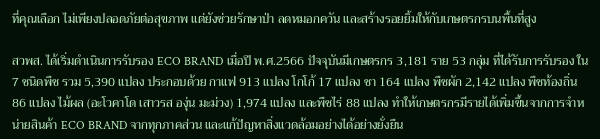ที่คุณเลือก ไม่เพียงปลอดภัยต่อสุขภาพ แต่ยังช่วยรักษาป่า ลดหมอกควัน และสร้างรอยยิ้มให้กับเกษตรกรบนพื้นที่สูง

สวพส. ได้เริ่มดำเนินการรับรอง ECO BRAND เมื่อปี พ.ศ.2566 ปัจจุบันมีเกษตรกร 3,181 ราย 53 กลุ่ม ที่ได้รับการรับรอง ใน 7 ชนิดพืช รวม 5,390 แปลง ประกอบด้วย กาแฟ 913 แปลง โกโก้ 17 แปลง ชา 164 แปลง พืชผัก 2,142 แปลง พืชท้องถิ่น 86 แปลง ไม้ผล (อะโวคาโด เสาวรส องุ่น มะม่วง) 1,974 แปลง และพืชไร่ 88 แปลง ทำให้เกษตรกรมีรายได้เพิ่มขึ้นจากการจำหน่ายสินค้า ECO BRAND จากทุกภาคส่วน และแก้ปัญหาสิ่งแวดล้อมอย่างได้อย่างยั่งยืน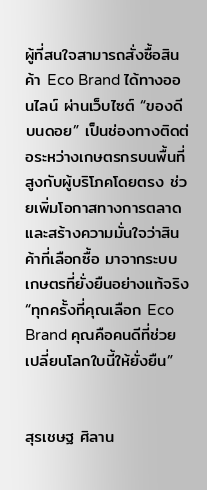ผู้ที่สนใจสามารถสั่งซื้อสินค้า Eco Brand ได้ทางออนไลน์ ผ่านเว็บไซต์ “ของดีบนดอย” เป็นช่องทางติดต่อระหว่างเกษตรกรบนพื้นที่สูงกับผู้บริโภคโดยตรง ช่วยเพิ่มโอกาสทางการตลาดและสร้างความมั่นใจว่าสินค้าที่เลือกซื้อ มาจากระบบเกษตรที่ยั่งยืนอย่างแท้จริง
“ทุกครั้งที่คุณเลือก Eco Brand คุณคือคนดีที่ช่วยเปลี่ยนโลกใบนี้ให้ยั่งยืน”


สุรเชษฐ ศิลาน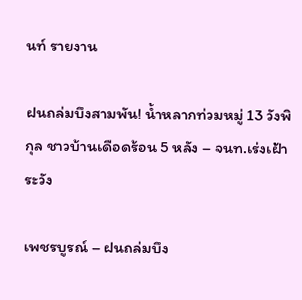นท์ รายงาน

ฝนถล่มบึงสามพัน! น้ำหลากท่วมหมู่ 13 วังพิกุล ชาวบ้านเดือดร้อน 5 หลัง – จนท.เร่งเฝ้าระวัง

เพชรบูรณ์ – ฝนถล่มบึง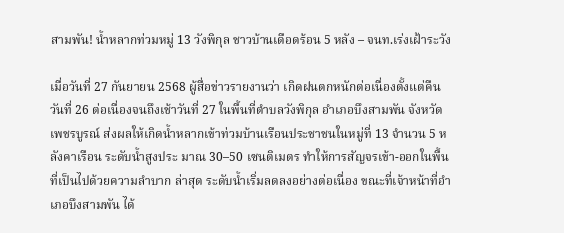สามพัน! น้ำหลากท่วมหมู่ 13 วังพิกุล ชาวบ้านเดือดร้อน 5 หลัง – จนท.เร่งเฝ้าระวัง

เมื่อวันที่ 27 กันยายน 2568 ผู้สื่อข่าวรายงานว่า เกิดฝนตกหนักต่อเนื่องตั้งแต่คืนวันที่ 26 ต่อเนื่องจนถึงเช้าวันที่ 27 ในพื้นที่ตำบลวังพิกุล อำเภอบึงสามพัน จังหวัดเพชรบูรณ์ ส่งผลให้เกิดน้ำหลากเข้าท่วมบ้านเรือนประชาชนในหมู่ที่ 13 จำนวน 5 หลังคาเรือน ระดับน้ำสูงประ มาณ 30–50 เซนติเมตร ทำให้การสัญจรเข้า-ออกในพื้นที่เป็นไปด้วยความลำบาก ล่าสุด ระดับน้ำเริ่มลดลงอย่างต่อเนื่อง ขณะที่เจ้าหน้าที่อำเภอบึงสามพัน ได้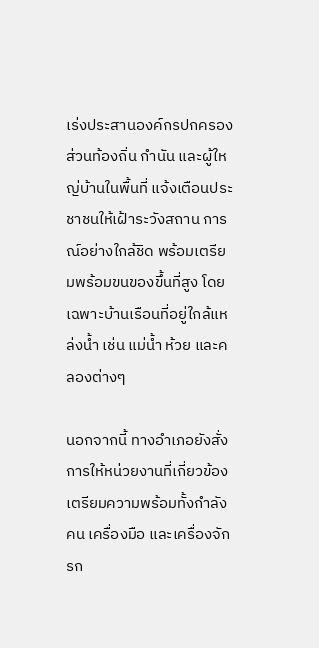เร่งประสานองค์กรปกครองส่วนท้องถิ่น กำนัน และผู้ใหญ่บ้านในพื้นที่ แจ้งเตือนประชาชนให้เฝ้าระวังสถาน การณ์อย่างใกล้ชิด พร้อมเตรียมพร้อมขนของขึ้นที่สูง โดยเฉพาะบ้านเรือนที่อยู่ใกล้แหล่งน้ำ เช่น แม่น้ำ ห้วย และคลองต่างๆ

นอกจากนี้ ทางอำเภอยังสั่งการให้หน่วยงานที่เกี่ยวข้อง เตรียมความพร้อมทั้งกำลังคน เครื่องมือ และเครื่องจักรก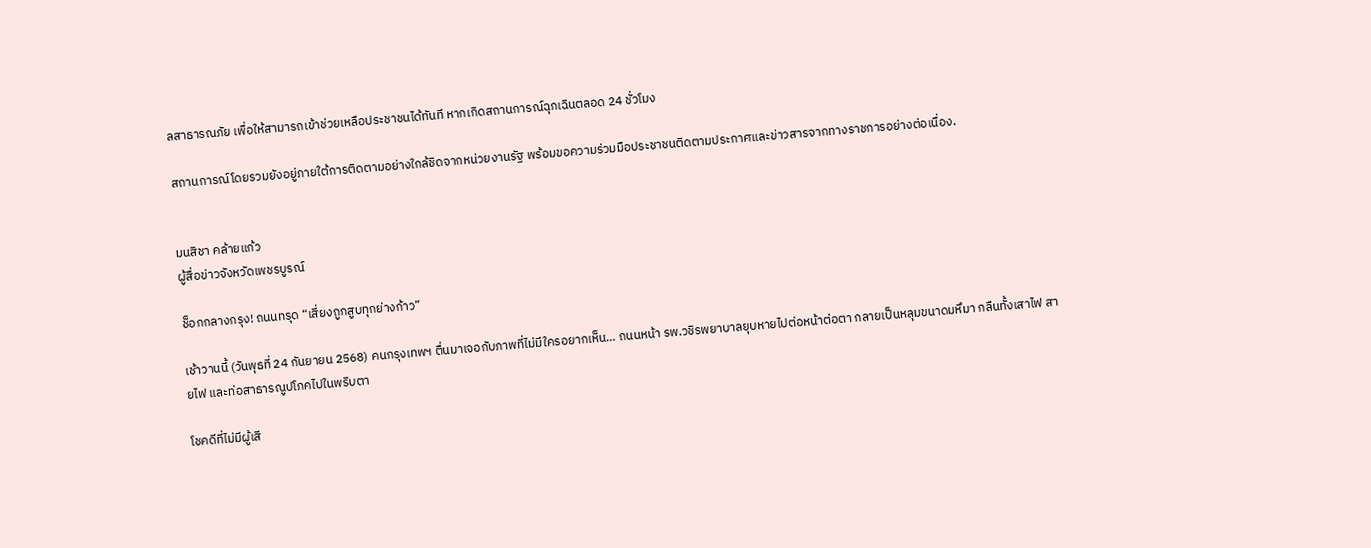ลสาธารณภัย เพื่อให้สามารถเข้าช่วยเหลือประชาชนได้ทันที หากเกิดสถานการณ์ฉุกเฉินตลอด 24 ชั่วโมง

สถานการณ์โดยรวมยังอยู่ภายใต้การติดตามอย่างใกล้ชิดจากหน่วยงานรัฐ พร้อมขอความร่วมมือประชาชนติดตามประกาศและข่าวสารจากทางราชการอย่างต่อเนื่อง.


มนสิชา คล้ายแก้ว
ผู้สื่อข่าวจังหวัดเพชรบูรณ์

ช็อกกลางกรุง! ถนนทรุด “เสี่ยงถูกสูบทุกย่างก้าว”

เช้าวานนี้ (วันพุธที่ 24 กันยายน 2568) คนกรุงเทพฯ ตื่นมาเจอกับภาพที่ไม่มีใครอยากเห็น… ถนนหน้า รพ.วชิรพยาบาลยุบหายไปต่อหน้าต่อตา กลายเป็นหลุมขนาดมหึมา กลืนทั้งเสาไฟ สายไฟ และท่อสาธารณูปโภคไปในพริบตา

โชคดีที่ไม่มีผู้เสี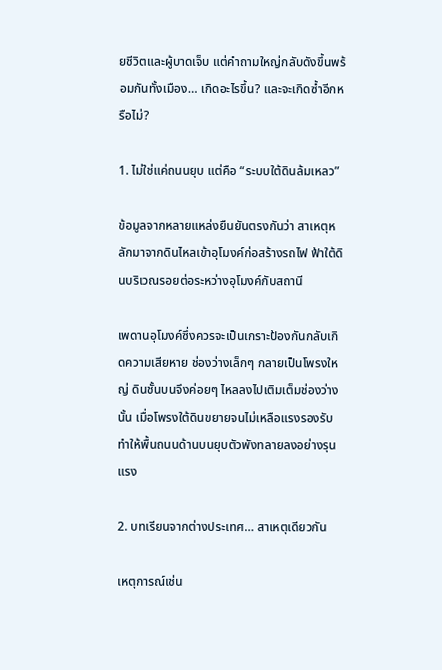ยชีวิตและผู้บาดเจ็บ แต่คำถามใหญ่กลับดังขึ้นพร้อมกันทั้งเมือง… เกิดอะไรขึ้น? และจะเกิดซ้ำอีกหรือไม่?

1. ไม่ใช่แค่ถนนยุบ แต่คือ “ระบบใต้ดินล้มเหลว”

ข้อมูลจากหลายแหล่งยืนยันตรงกันว่า สาเหตุหลักมาจากดินไหลเข้าอุโมงค์ก่อสร้างรถไฟ ฟ้าใต้ดินบริเวณรอยต่อระหว่างอุโมงค์กับสถานี

เพดานอุโมงค์ซึ่งควรจะเป็นเกราะป้องกันกลับเกิดความเสียหาย ช่องว่างเล็กๆ กลายเป็นโพรงใหญ่ ดินชั้นบนจึงค่อยๆ ไหลลงไปเติมเต็มช่องว่างนั้น เมื่อโพรงใต้ดินขยายจนไม่เหลือแรงรองรับ ทำให้พื้นถนนด้านบนยุบตัวพังทลายลงอย่างรุนแรง

2. บทเรียนจากต่างประเทศ… สาเหตุเดียวกัน

เหตุการณ์เช่น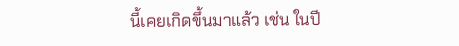นี้เคยเกิดขึ้นมาแล้ว เช่น ในปี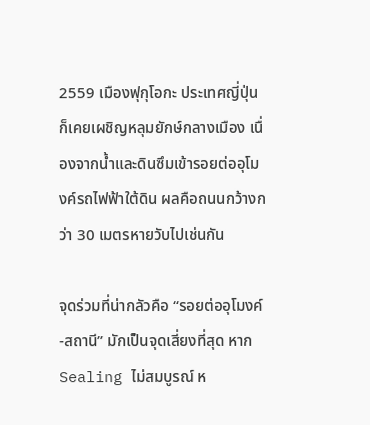2559 เมืองฟุกุโอกะ ประเทศญี่ปุ่น ก็เคยเผชิญหลุมยักษ์กลางเมือง เนื่องจากน้ำและดินซึมเข้ารอยต่ออุโมงค์รถไฟฟ้าใต้ดิน ผลคือถนนกว้างกว่า 30 เมตรหายวับไปเช่นกัน

จุดร่วมที่น่ากลัวคือ “รอยต่ออุโมงค์-สถานี” มักเป็นจุดเสี่ยงที่สุด หาก Sealing ไม่สมบูรณ์ ห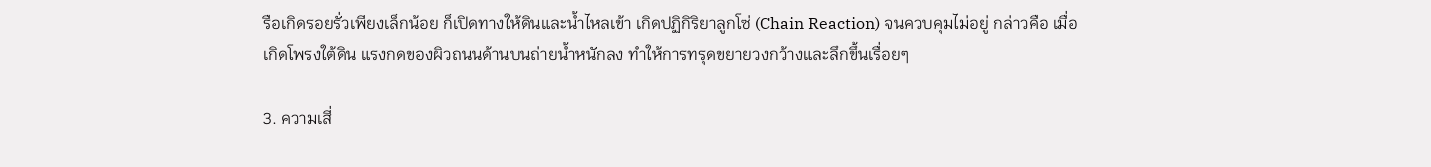รือเกิดรอยรั่วเพียงเล็กน้อย ก็เปิดทางให้ดินและน้ำไหลเข้า เกิดปฏิกิริยาลูกโซ่ (Chain Reaction) จนควบคุมไม่อยู่ กล่าวคือ เมื่อเกิดโพรงใต้ดิน แรงกดของผิวถนนด้านบนถ่ายน้ำหนักลง ทำให้การทรุดขยายวงกว้างและลึกขึ้นเรื่อยๆ

3. ความเสี่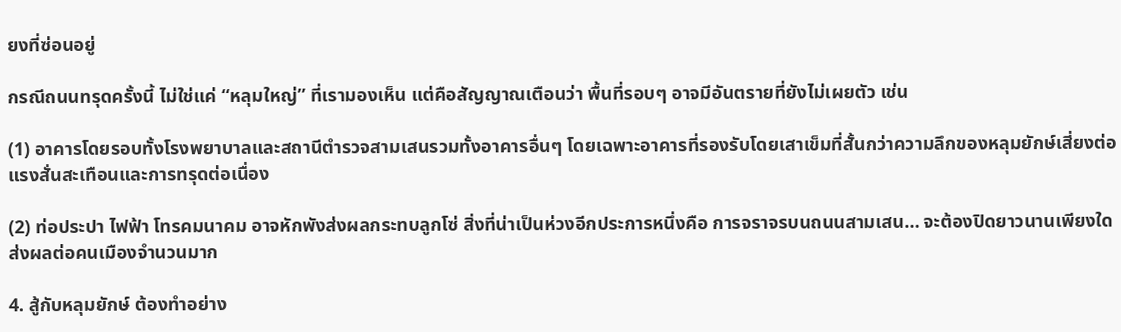ยงที่ซ่อนอยู่

กรณีถนนทรุดครั้งนี้ ไม่ใช่แค่ “หลุมใหญ่” ที่เรามองเห็น แต่คือสัญญาณเตือนว่า พื้นที่รอบๆ อาจมีอันตรายที่ยังไม่เผยตัว เช่น

(1) อาคารโดยรอบทั้งโรงพยาบาลและสถานีตำรวจสามเสนรวมทั้งอาคารอื่นๆ โดยเฉพาะอาคารที่รองรับโดยเสาเข็มที่สั้นกว่าความลึกของหลุมยักษ์เสี่ยงต่อแรงสั่นสะเทือนและการทรุดต่อเนื่อง

(2) ท่อประปา ไฟฟ้า โทรคมนาคม อาจหักพังส่งผลกระทบลูกโซ่ สิ่งที่น่าเป็นห่วงอีกประการหนึ่งคือ การจราจรบนถนนสามเสน… จะต้องปิดยาวนานเพียงใด ส่งผลต่อคนเมืองจำนวนมาก

4. สู้กับหลุมยักษ์ ต้องทำอย่าง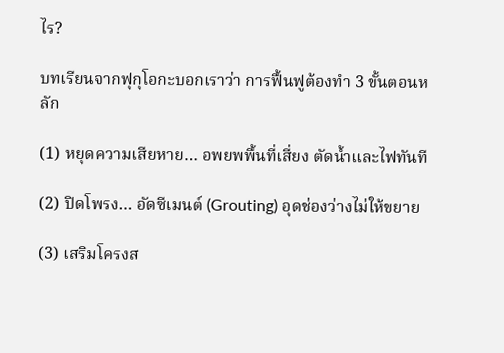ไร?

บทเรียนจากฟุกุโอกะบอกเราว่า การฟื้นฟูต้องทำ 3 ขั้นตอนหลัก

(1) หยุดความเสียหาย… อพยพพื้นที่เสี่ยง ตัดน้ำและไฟทันที

(2) ปิดโพรง… อัดซีเมนต์ (Grouting) อุดช่องว่างไม่ให้ขยาย

(3) เสริมโครงส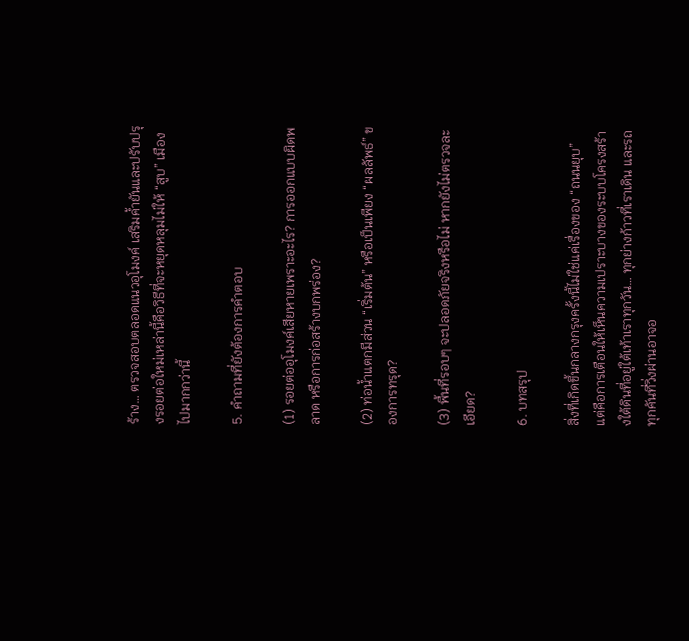ร้าง… ตรวจสอบตลอดแนวอุโมงค์ เสริมค้ำยันและปรับปรุงรอยต่อใหม่เหล่านี้คือวิธีที่จะหยุดหลุมไม่ให้ “สูบ” เมืองไปมากกว่านี้

5. คำถามที่ยังต้องการคำตอบ

(1) รอยต่ออุโมงค์เสียหายเพราะอะไร? การออกแบบผิดพลาด หรือการก่อสร้างบกพร่อง?

(2) ท่อน้ำแตกมีส่วน “เริ่มต้น” หรือเป็นเพียง “ผลลัพธ์” ของการทรุด?

(3) พื้นที่รอบๆ จะปลอดภัยจริงหรือไม่ หากยังไม่ตรวจละเอียด?

6. บทสรุป

สิ่งที่เกิดขึ้นกลางกรุงครั้งนี้ไม่ใช่แค่เรื่องของ “ถนนยุบ” แต่คือการเตือนให้เห็นความเปราะบางของระบบโครงสร้างใต้ดินที่อยู่ใต้เท้าเราทุกวัน… ทุกย่างก้าวที่เราเดิน และรถทุกคันที่วิ่งผ่านอาจอ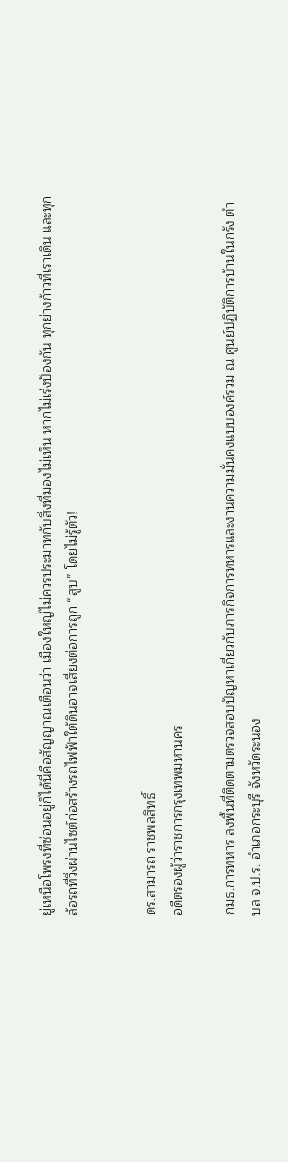ยู่เหนือโพรงที่ซ่อนอยู่ก็ได้นี่คือสัญญาณเตือนว่า เมืองใหญ่ไม่ควรประมาทกับสิ่งที่มองไม่เห็น หากไม่เร่งป้องกัน ทุกย่างก้าวที่เราเดิน และทุกล้อรถที่วิ่งผ่านไซต์ก่อสร้างรถไฟฟ้าใต้ดินอาจเสี่ยงต่อการถูก “สูบ” โดยไม่รู้ตัว!


ดร.สามารถ ราชพลสิทธิ์
อดีตรองผู้ว่าราชการกรุงเทพมหานคร

กมธ.การทหาร ลงพื้นที่ติดตามตรวจสอบปัญหาเกี่ยวกับภารกิจการทหารและงานความมั่นคงแบบองค์รวม ณ ศูนย์ปฏิบัติการบ้านในกรัง ตำบล จ.ป.ร. อำเภอกระบุรี จังหวัดระนอง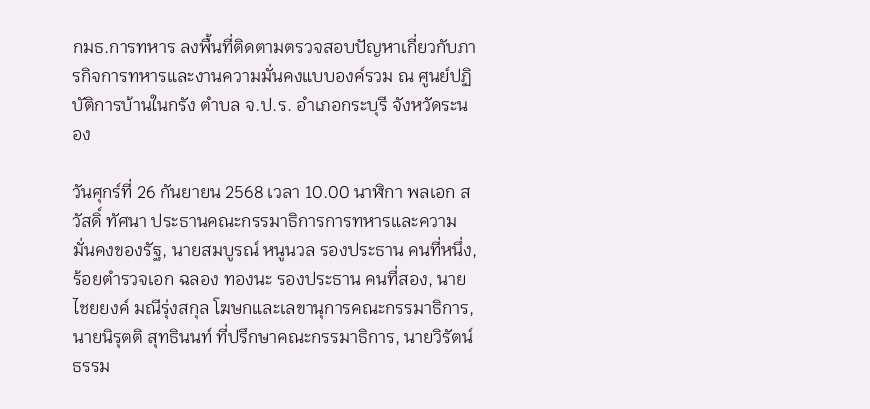กมธ.การทหาร ลงพื้นที่ติดตามตรวจสอบปัญหาเกี่ยวกับภารกิจการทหารและงานความมั่นคงแบบองค์รวม ณ ศูนย์ปฏิบัติการบ้านในกรัง ตำบล จ.ป.ร. อำเภอกระบุรี จังหวัดระนอง

วันศุกร์ที่ 26 กันยายน 2568 เวลา 10.00 นาฬิกา พลเอก สวัสดิ์ ทัศนา ประธานคณะกรรมาธิการการทหารและความมั่นคงของรัฐ, นายสมบูรณ์ หนูนวล รองประธาน คนที่หนึ่ง, ร้อยตำรวจเอก ฉลอง ทองนะ รองประธาน คนที่สอง, นายไชยยงค์ มณีรุ่งสกุล โฆษกและเลขานุการคณะกรรมาธิการ, นายนิรุตติ สุทธินนท์ ที่ปรึกษาคณะกรรมาธิการ, นายวิรัตน์ ธรรม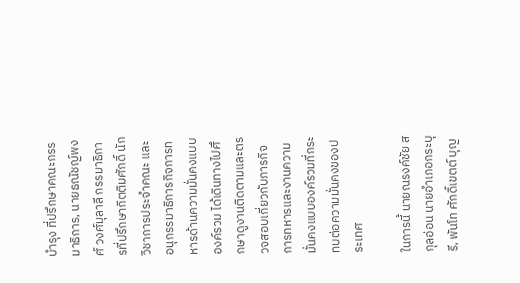บำรุง ที่ปรึกษาคณะกรรมาธิการ, นายธณัชญ์พงศ์ วงศ์มุลาลี กรรมาธิการที่ปรึกษากิตติมศักดิ์ นักวิชาการประจำคณะ และอนุกรรมาธิการกิจการทหารด้านความมั่นคงแบบองค์รวม ได้เดินทางไปศึกษาดูงานติดตามและตรวจสอบเกี่ยวกับภารกิจการทหารและงานความมั่นคงแบบองค์รวมที่กระทบต่อความมั่นคงของประเทศ

ในการนี้ นายณรงค์ชัย สกุลอ่อน นายอำเภอกระบุรี, พันโท ศักดิ์เขตต์ บุญ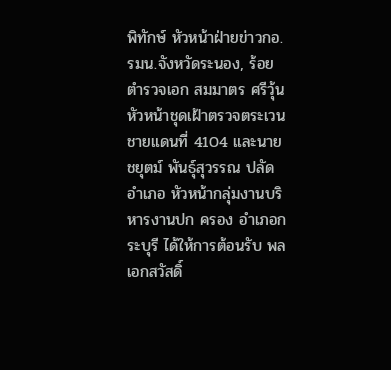พิทักษ์ หัวหน้าฝ่ายข่าวกอ.รมน.จังหวัดระนอง, ร้อยตำรวจเอก สมมาตร ศรีวุ้น หัวหน้าชุดเฝ้าตรวจตระเวนชายแดนที่ 4104 และนายชยุตม์ พันธุ์สุวรรณ ปลัดอำเภอ หัวหน้ากลุ่มงานบริหารงานปก ครอง อำเภอกระบุรี ได้ให้การต้อนรับ พลเอกสวัสดิ์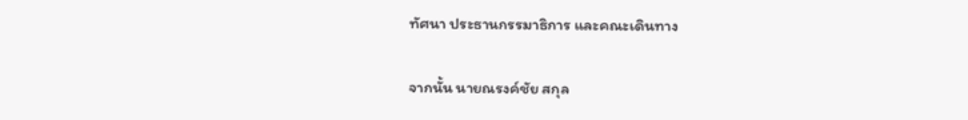ทัศนา ประธานกรรมาธิการ และคณะเดินทาง

จากนั้น นายณรงค์ชัย สกุล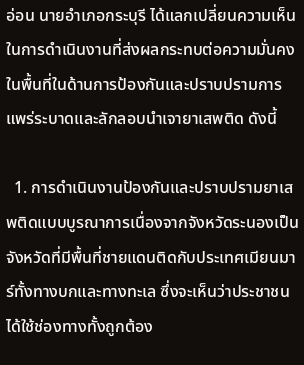อ่อน นายอำเภอกระบุรี ได้แลกเปลี่ยนความเห็นในการดำเนินงานที่ส่งผลกระทบต่อความมั่นคงในพื้นที่ในด้านการป้องกันและปราบปรามการแพร่ระบาดและลักลอบนำเจายาเสพติด ดังนี้

  1. การดำเนินงานป้องกันและปราบปรามยาเสพติดแบบบูรณาการเนื่องจากจังหวัดระนองเป็นจังหวัดที่มีพื้นที่ชายแดนติดกับประเทศเมียนมาร์ทั้งทางบกและทางทะเล ซึ่งจะเห็นว่าประชาชนได้ใช้ช่องทางทั้งถูกต้อง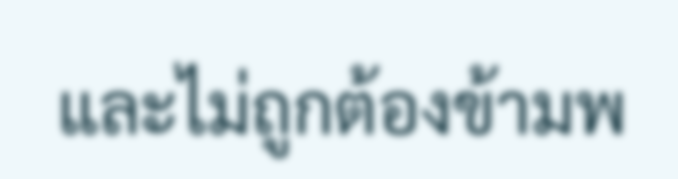และไม่ถูกต้องข้ามพ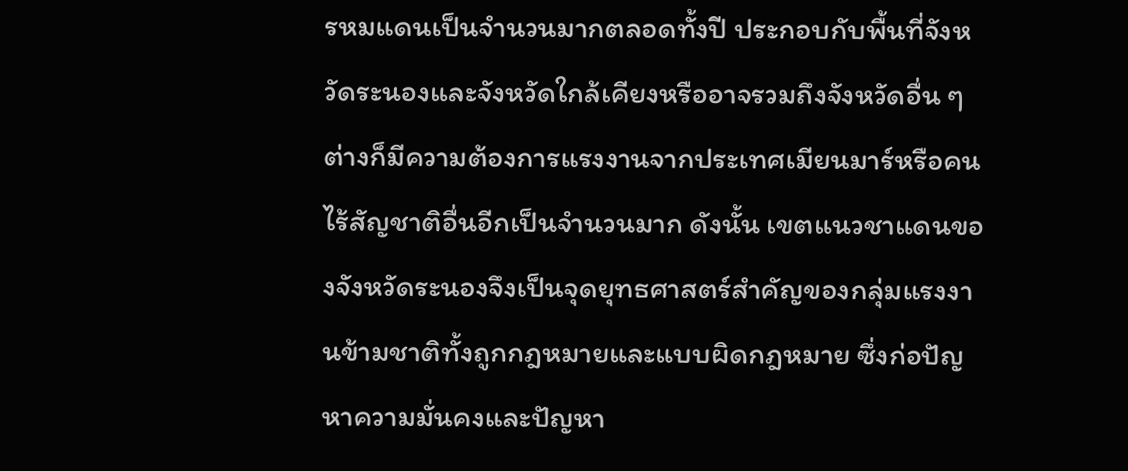รหมแดนเป็นจำนวนมากตลอดทั้งปี ประกอบกับพื้นที่จังหวัดระนองและจังหวัดใกล้เคียงหรืออาจรวมถึงจังหวัดอื่น ๆ ต่างก็มีความต้องการแรงงานจากประเทศเมียนมาร์หรือคนไร้สัญชาติอื่นอีกเป็นจำนวนมาก ดังนั้น เขตแนวชาแดนของจังหวัดระนองจึงเป็นจุดยุทธศาสตร์สำคัญของกลุ่มแรงงานข้ามชาติทั้งถูกกฎหมายและแบบผิดกฎหมาย ซึ่งก่อปัญหาความมั่นคงและปัญหา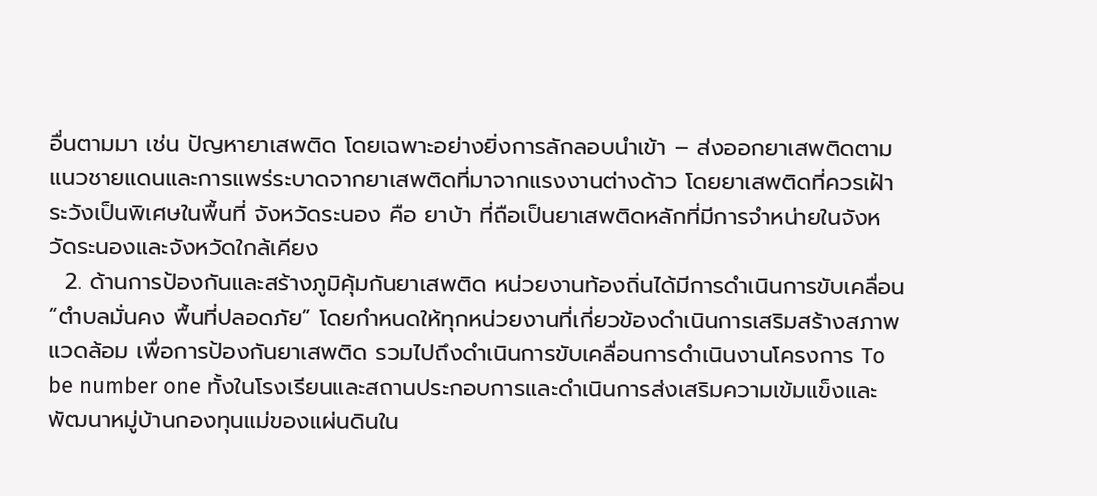อื่นตามมา เช่น ปัญหายาเสพติด โดยเฉพาะอย่างยิ่งการลักลอบนำเข้า – ส่งออกยาเสพติดตามแนวชายแดนและการแพร่ระบาดจากยาเสพติดที่มาจากแรงงานต่างด้าว โดยยาเสพติดที่ควรเฝ้าระวังเป็นพิเศษในพื้นที่ จังหวัดระนอง คือ ยาบ้า ที่ถือเป็นยาเสพติดหลักที่มีการจำหน่ายในจังหวัดระนองและจังหวัดใกล้เคียง
  2. ด้านการป้องกันและสร้างภูมิคุ้มกันยาเสพติด หน่วยงานท้องถิ่นได้มีการดำเนินการขับเคลื่อน “ตำบลมั่นคง พื้นที่ปลอดภัย” โดยกำหนดให้ทุกหน่วยงานที่เกี่ยวข้องดำเนินการเสริมสร้างสภาพแวดล้อม เพื่อการป้องกันยาเสพติด รวมไปถึงดำเนินการขับเคลื่อนการดำเนินงานโครงการ To be number one ทั้งในโรงเรียนและสถานประกอบการและดำเนินการส่งเสริมความเข้มแข็งและพัฒนาหมู่บ้านกองทุนแม่ของแผ่นดินใน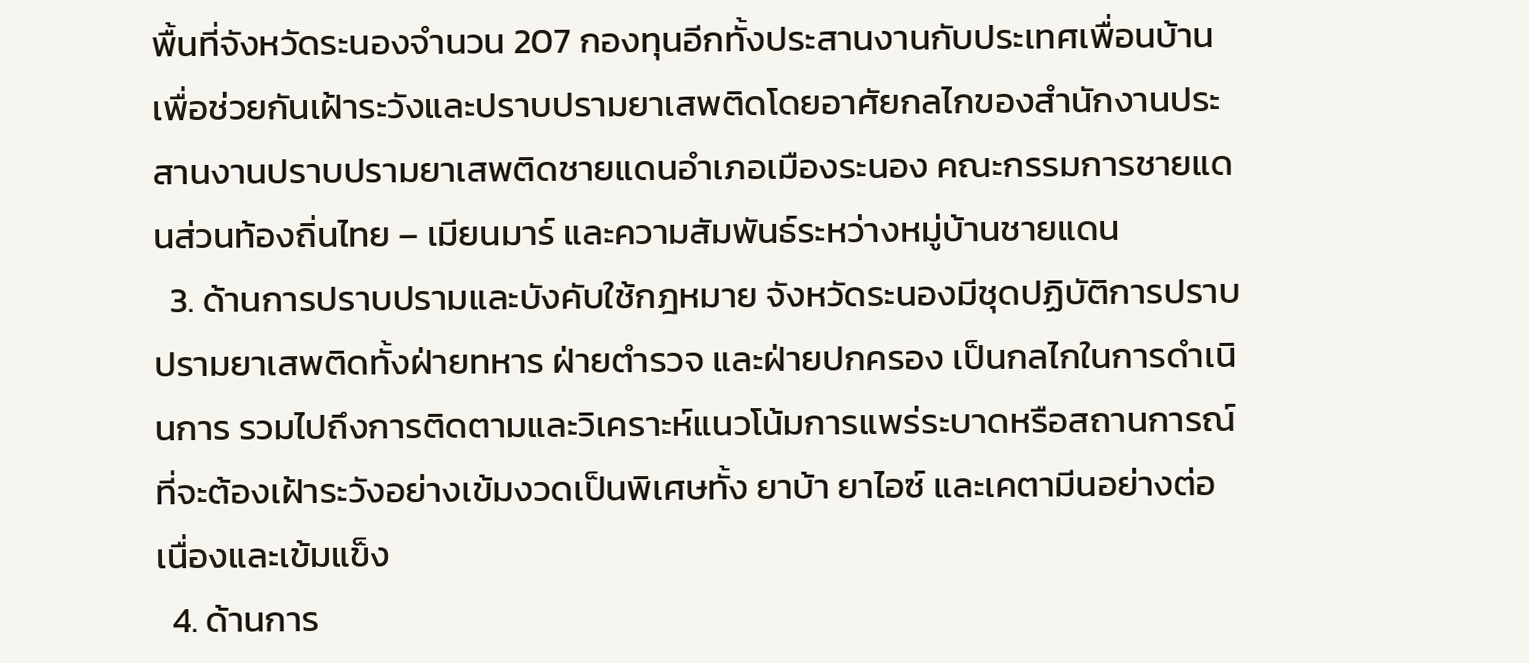พื้นที่จังหวัดระนองจำนวน 207 กองทุนอีกทั้งประสานงานกับประเทศเพื่อนบ้านเพื่อช่วยกันเฝ้าระวังและปราบปรามยาเสพติดโดยอาศัยกลไกของสำนักงานประสานงานปราบปรามยาเสพติดชายแดนอำเภอเมืองระนอง คณะกรรมการชายแดนส่วนท้องถิ่นไทย – เมียนมาร์ และความสัมพันธ์ระหว่างหมู่บ้านชายแดน
  3. ด้านการปราบปรามและบังคับใช้กฎหมาย จังหวัดระนองมีชุดปฏิบัติการปราบปรามยาเสพติดทั้งฝ่ายทหาร ฝ่ายตำรวจ และฝ่ายปกครอง เป็นกลไกในการดำเนินการ รวมไปถึงการติดตามและวิเคราะห์แนวโน้มการแพร่ระบาดหรือสถานการณ์ที่จะต้องเฝ้าระวังอย่างเข้มงวดเป็นพิเศษทั้ง ยาบ้า ยาไอซ์ และเคตามีนอย่างต่อเนื่องและเข้มแข็ง
  4. ด้านการ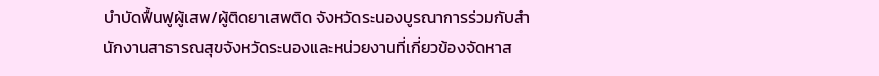บำบัดฟื้นฟูผู้เสพ/ผู้ติดยาเสพติด จังหวัดระนองบูรณาการร่วมกับสำนักงานสาธารณสุขจังหวัดระนองและหน่วยงานที่เกี่ยวข้องจัดหาส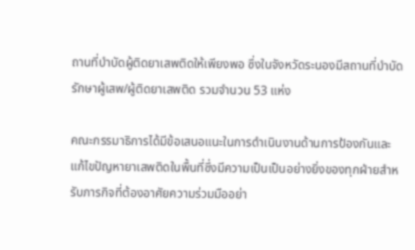ถานที่บำบัดผู้ติดยาเสพติดให้เพียงพอ ซึ่งในจังหวัดระนองมีสถานที่บำบัดรักษาผู้เสพ/ผู้ติดยาเสพติด รวมจำนวน 53 แห่ง

คณะกรรมาธิการได้มีข้อเสนอแนะในการดำเนินงานด้านการป้องกันและแก้ไขปัญหายาเสพติดในพื้นที่ซึ่งมีความเป็นเป็นอย่างยิ่งของทุกฝ่ายสำหรับภารกิจที่ต้องอาศัยความร่วมมืออย่า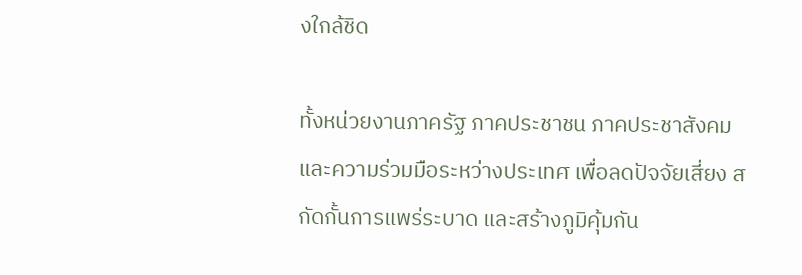งใกล้ชิด

ทั้งหน่วยงานภาครัฐ ภาคประชาชน ภาคประชาสังคม และความร่วมมือระหว่างประเทศ เพื่อลดปัจจัยเสี่ยง สกัดกั้นการแพร่ระบาด และสร้างภูมิคุ้มกัน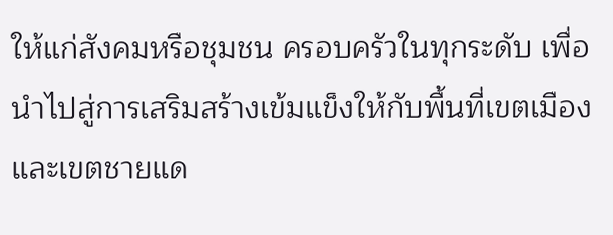ให้แก่สังคมหรือชุมชน ครอบครัวในทุกระดับ เพื่อนำไปสู่การเสริมสร้างเข้มแข็งให้กับพื้นที่เขตเมืองและเขตชายแด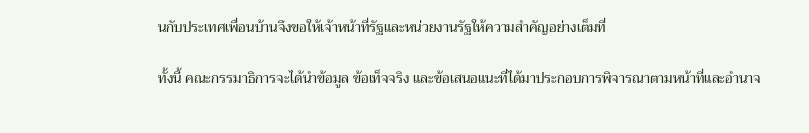นกับประเทศเพื่อนบ้านจึงขอให้เจ้าหน้าที่รัฐและหน่วยงานรัฐให้ความสำคัญอย่างเต็มที่

ทั้งนี้ คณะกรรมาธิการจะได้นำข้อมูล ข้อเท็จจริง และข้อเสนอแนะที่ได้มาประกอบการพิจารณาตามหน้าที่และอำนาจ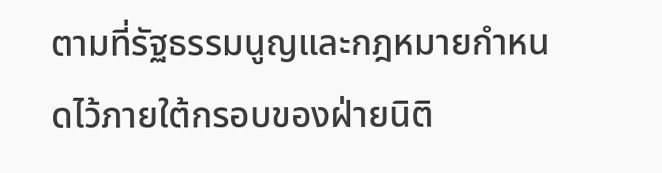ตามที่รัฐธรรมนูญและกฎหมายกำหนดไว้ภายใต้กรอบของฝ่ายนิติ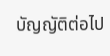บัญญัติต่อไป